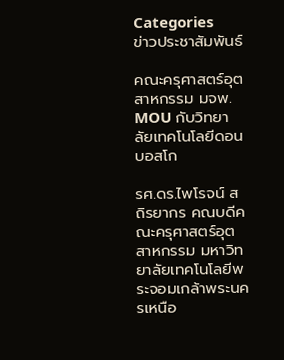Categories
ข่าวประชาสัมพันธ์

คณะครุศาสตร์อุตสาหกรรม มจพ. MOU กับวิทยาลัยเทคโนโลยีดอนบอสโก

รศ.ดร.ไพโรจน์ สถิรยากร คณบดีคณะครุศาสตร์อุตสาหกรรม มหาวิทยาลัยเทคโนโลยีพระจอมเกล้าพระนครเหนือ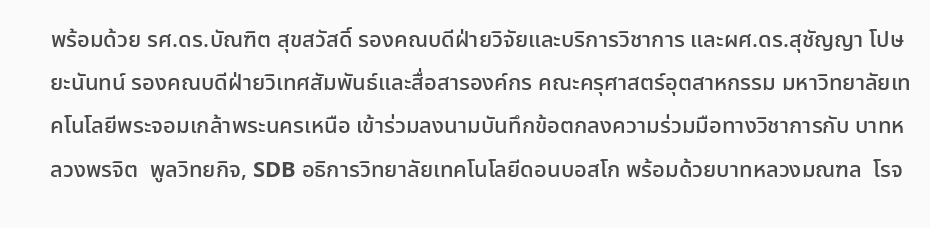พร้อมด้วย รศ.ดร.บัณฑิต สุขสวัสดิ์ รองคณบดีฝ่ายวิจัยและบริการวิชาการ และผศ.ดร.สุชัญญา โปษยะนันทน์ รองคณบดีฝ่ายวิเทศสัมพันธ์และสื่อสารองค์กร คณะครุศาสตร์อุตสาหกรรม มหาวิทยาลัยเทคโนโลยีพระจอมเกล้าพระนครเหนือ เข้าร่วมลงนามบันทึกข้อตกลงความร่วมมือทางวิชาการกับ บาทหลวงพรจิต  พูลวิทยกิจ, SDB อธิการวิทยาลัยเทคโนโลยีดอนบอสโก พร้อมด้วยบาทหลวงมณฑล  โรจ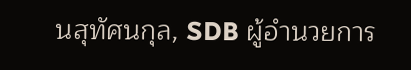นสุทัศนกุล, SDB ผู้อำนวยการ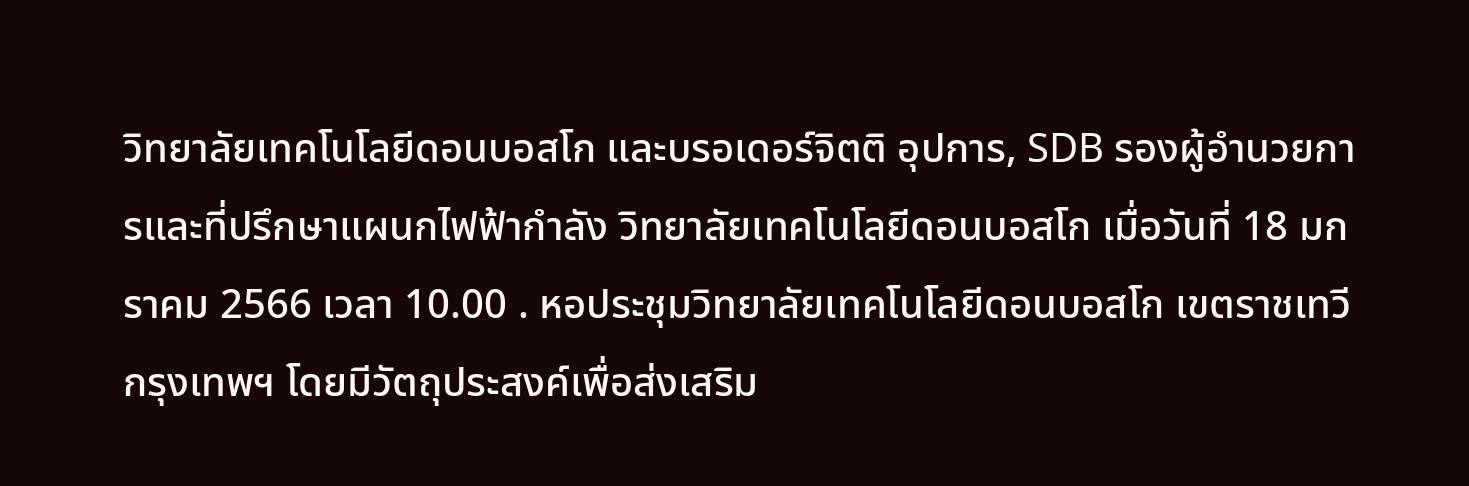วิทยาลัยเทคโนโลยีดอนบอสโก และบรอเดอร์จิตติ อุปการ, SDB รองผู้อำนวยการและที่ปรึกษาแผนกไฟฟ้ากำลัง วิทยาลัยเทคโนโลยีดอนบอสโก เมื่อวันที่ 18 มกราคม 2566 เวลา 10.00 . หอประชุมวิทยาลัยเทคโนโลยีดอนบอสโก เขตราชเทวี กรุงเทพฯ โดยมีวัตถุประสงค์เพื่อส่งเสริม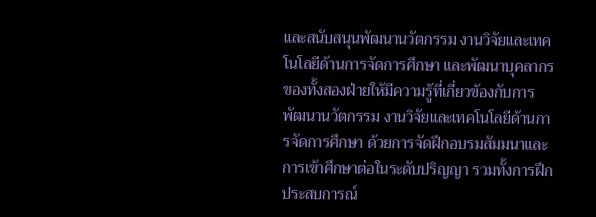และสนับสนุนพัฒนานวัตกรรม งานวิจัยและเทคโนโลยีด้านการจัดการศึกษา และพัฒนาบุคลากรของทั้งสองฝ่ายให้มีความรู้ที่เกี่ยวข้องกับการพัฒนานวัตกรรม งานวิจัยและเทคโนโลยีด้านการจัดการศึกษา ด้วยการจัดฝึกอบรมสัมมนาและการเข้าศึกษาต่อในระดับปริญญา รวมทั้งการฝึกประสบการณ์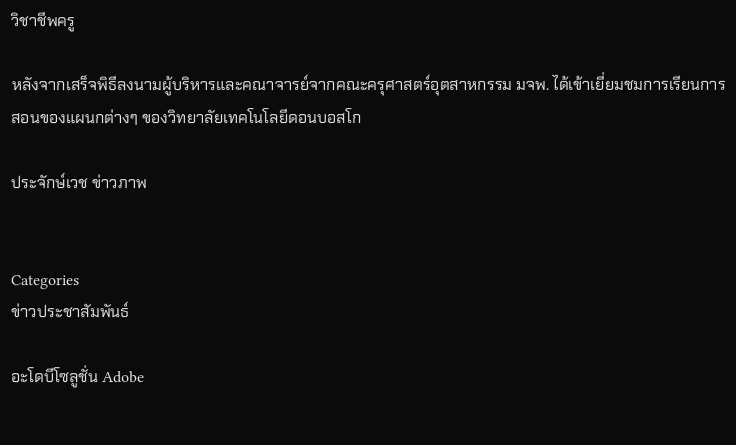วิชาชีพครู

หลังจากเสร็จพิธีลงนามผู้บริหารและคณาจารย์จากคณะครุศาสตร์อุตสาหกรรม มจพ. ได้เข้าเยี่ยมชมการเรียนการสอนของแผนกต่างๆ ของวิทยาลัยเทคโนโลยีดอนบอสโก

ประจักษ์เวช ข่าวภาพ


Categories
ข่าวประชาสัมพันธ์

อะโดบีโซลูชั่น Adobe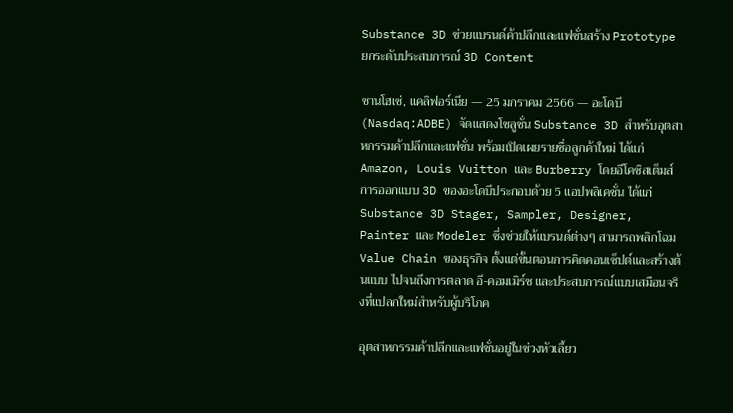Substance 3D ช่วยแบรนด์ค้าปลีกและแฟชั่นสร้าง Prototype ยกระดับประสบการณ์ 3D Content

ซานโฮเซ่, แคลิฟอร์เนีย — 25 มกราคม 2566 — อะโดบี (Nasdaq:ADBE) จัดแสดงโซลูชั่น Substance 3D สำหรับอุตสาหกรรมค้าปลีกและแฟชั่น พร้อมเปิดเผยรายชื่อลูกค้าใหม่ ได้แก่ Amazon, Louis Vuitton และ Burberry โดยอีโคซิสเต็มส์การออกแบบ 3D ของอะโดบีประกอบด้วย 5 แอปพลิเคชั่น ได้แก่ Substance 3D Stager, Sampler, Designer, Painter และ Modeler ซึ่งช่วยให้แบรนด์ต่างๆ สามารถพลิกโฉม Value Chain ของธุรกิจ ตั้งแต่ขั้นตอนการคิดคอนเซ็ปต์และสร้างต้นแบบ ไปจนถึงการตลาด อี-คอมเมิร์ซ และประสบการณ์แบบเสมือนจริงที่แปลกใหม่สำหรับผู้บริโภค

อุตสาหกรรมค้าปลีกและแฟชั่นอยู่ในช่วงหัวเลี้ยว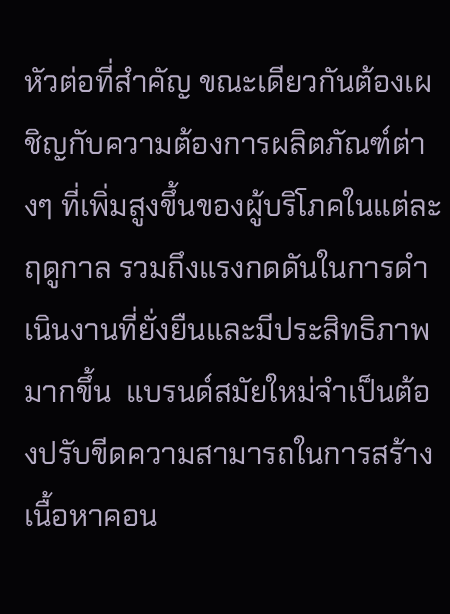หัวต่อที่สำคัญ ขณะเดียวกันต้องเผชิญกับความต้องการผลิตภัณฑ์ต่างๆ ที่เพิ่มสูงขึ้นของผู้บริโภคในแต่ละฤดูกาล รวมถึงแรงกดดันในการดำเนินงานที่ยั่งยืนและมีประสิทธิภาพมากขึ้น  แบรนด์สมัยใหม่จำเป็นต้องปรับขีดความสามารถในการสร้างเนื้อหาคอน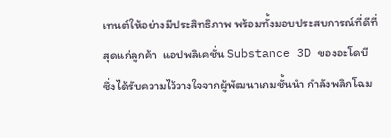เทนต์ให้อย่างมีประสิทธิภาพ พร้อมทั้งมอบประสบการณ์ที่ดีที่สุดแก่ลูกค้า  แอปพลิเคชั่น Substance 3D ของอะโดบี ซึ่งได้รับความไว้วางใจจากผู้พัฒนาเกมชั้นนำ กำลังพลิกโฉม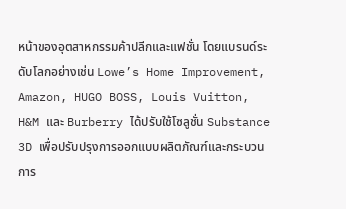หน้าของอุตสาหกรรมค้าปลีกและแฟชั่น โดยแบรนด์ระดับโลกอย่างเช่น Lowe’s Home Improvement, Amazon, HUGO BOSS, Louis Vuitton, H&M และ Burberry ได้ปรับใช้โซลูชั่น Substance 3D เพื่อปรับปรุงการออกแบบผลิตภัณฑ์และกระบวนการ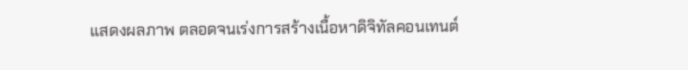แสดงผลภาพ ตลอดจนเร่งการสร้างเนื้อหาดิจิทัลคอนเทนต์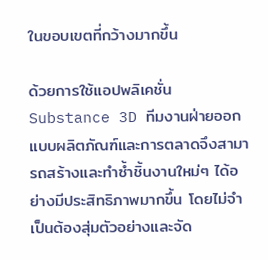ในขอบเขตที่กว้างมากขึ้น

ด้วยการใช้แอปพลิเคชั่น Substance 3D ทีมงานฝ่ายออกแบบผลิตภัณฑ์และการตลาดจึงสามารถสร้างและทำซ้ำชิ้นงานใหม่ๆ ได้อย่างมีประสิทธิภาพมากขึ้น โดยไม่จำเป็นต้องสุ่มตัวอย่างและจัด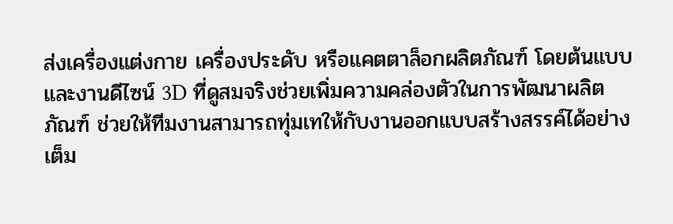ส่งเครื่องแต่งกาย เครื่องประดับ หรือแคตตาล็อกผลิตภัณฑ์ โดยต้นแบบและงานดีไซน์ 3D ที่ดูสมจริงช่วยเพิ่มความคล่องตัวในการพัฒนาผลิตภัณฑ์ ช่วยให้ทีมงานสามารถทุ่มเทให้กับงานออกแบบสร้างสรรค์ได้อย่างเต็ม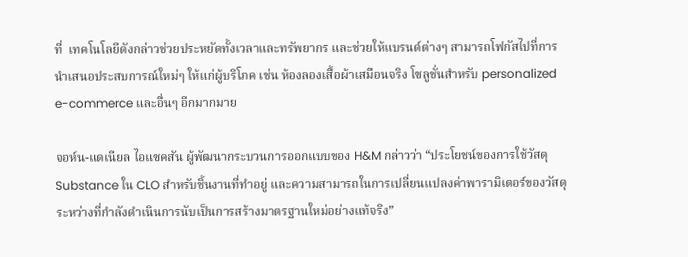ที่  เทคโนโลยีดังกล่าวช่วยประหยัดทั้งเวลาและทรัพยากร และช่วยให้แบรนด์ต่างๆ สามารถโฟกัสไปที่การนำเสนอประสบการณ์ใหม่ๆ ให้แก่ผู้บริโภค เช่น ห้องลองเสื้อผ้าเสมือนจริง โซลูชั่นสำหรับ personalized e-commerce และอื่นๆ อีกมากมาย

จอห์น-แดเนียล ไอแซคสัน ผู้พัฒนากระบวนการออกแบบของ H&M กล่าวว่า “ประโยชน์ของการใช้วัสดุ Substance ใน CLO สำหรับชิ้นงานที่ทำอยู่ และความสามารถในการเปลี่ยนแปลงค่าพารามิเตอร์ของวัสดุระหว่างที่กำลังดำเนินการนับเป็นการสร้างมาตรฐานใหม่อย่างแท้จริง”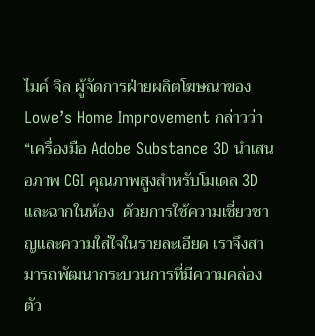ไมค์ จิล ผู้จัดการฝ่ายผลิตโฆษณาของ Lowe’s Home Improvement กล่าวว่า “เครื่องมือ Adobe Substance 3D นำเสนอภาพ CGI คุณภาพสูงสำหรับโมเดล 3D และฉากในห้อง  ด้วยการใช้ความเชี่ยวชาญและความใส่ใจในรายละเอียด เราจึงสามารถพัฒนากระบวนการที่มีความคล่องตัว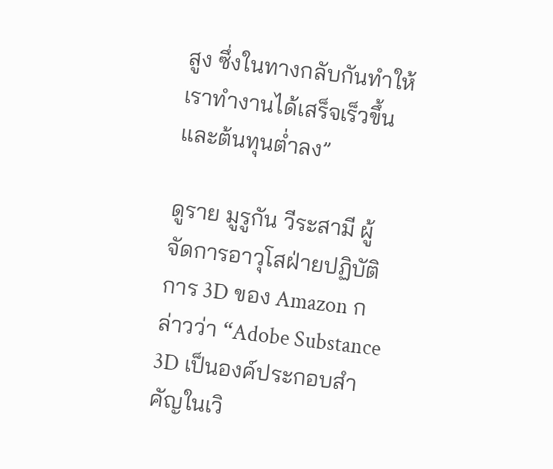สูง ซึ่งในทางกลับกันทำให้เราทำงานได้เสร็จเร็วขึ้นและต้นทุนต่ำลง”

ดูราย มูรูกัน วีระสามี ผู้จัดการอาวุโสฝ่ายปฏิบัติการ 3D ของ Amazon กล่าวว่า “Adobe Substance 3D เป็นองค์ประกอบสำคัญในเวิ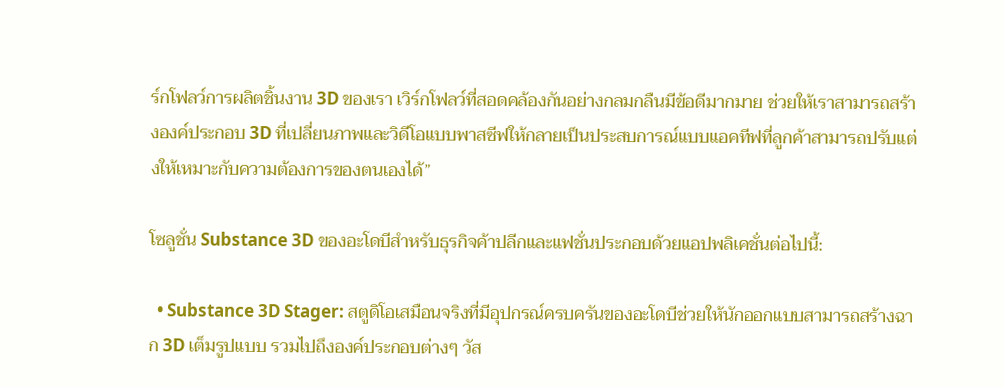ร์กโฟลว์การผลิตชิ้นงาน 3D ของเรา เวิร์กโฟลว์ที่สอดคล้องกันอย่างกลมกลืนมีข้อดีมากมาย ช่วยให้เราสามารถสร้างองค์ประกอบ 3D ที่เปลี่ยนภาพและวิดีโอแบบพาสซีฟให้กลายเป็นประสบการณ์แบบแอคทีฟที่ลูกค้าสามารถปรับแต่งให้เหมาะกับความต้องการของตนเองได้”

โซลูชั่น Substance 3D ของอะโดบีสำหรับธุรกิจค้าปลีกและแฟชั่นประกอบด้วยแอปพลิเคชั่นต่อไปนี้:

  • Substance 3D Stager: สตูดิโอเสมือนจริงที่มีอุปกรณ์ครบครันของอะโดบีช่วยให้นักออกแบบสามารถสร้างฉาก 3D เต็มรูปแบบ รวมไปถึงองค์ประกอบต่างๆ วัส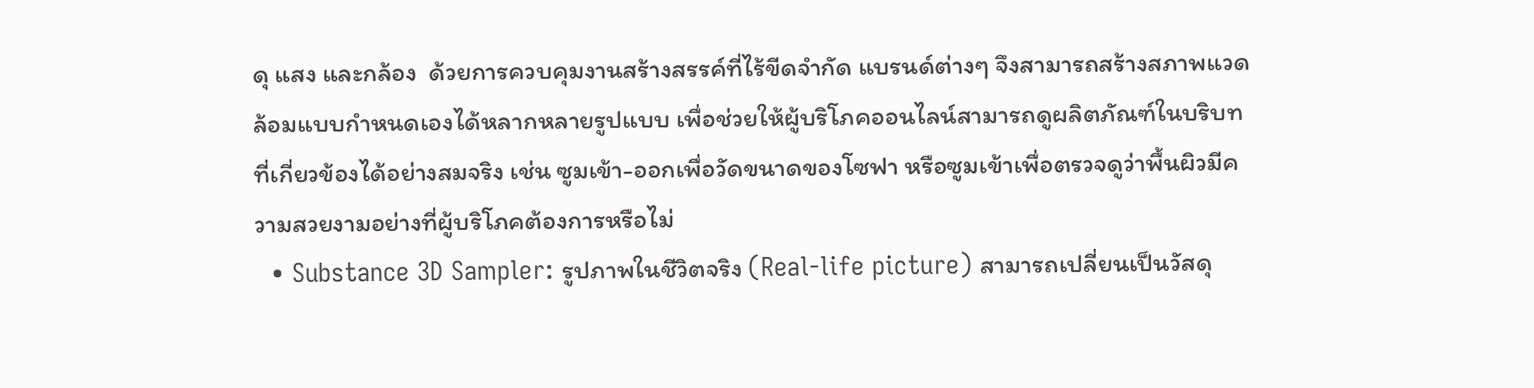ดุ แสง และกล้อง  ด้วยการควบคุมงานสร้างสรรค์ที่ไร้ขีดจำกัด แบรนด์ต่างๆ จึงสามารถสร้างสภาพแวดล้อมแบบกำหนดเองได้หลากหลายรูปแบบ เพื่อช่วยให้ผู้บริโภคออนไลน์สามารถดูผลิตภัณฑ์ในบริบทที่เกี่ยวข้องได้อย่างสมจริง เช่น ซูมเข้า-ออกเพื่อวัดขนาดของโซฟา หรือซูมเข้าเพื่อตรวจดูว่าพื้นผิวมีความสวยงามอย่างที่ผู้บริโภคต้องการหรือไม่
  • Substance 3D Sampler: รูปภาพในชีวิตจริง (Real-life picture) สามารถเปลี่ยนเป็นวัสดุ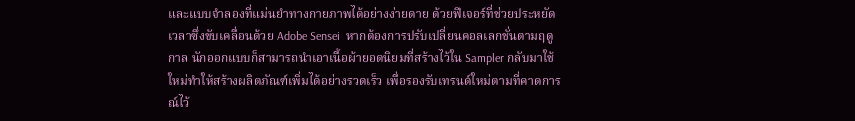และแบบจำลองที่แม่นยำทางกายภาพได้อย่างง่ายดาย ด้วยฟีเจอร์ที่ช่วยประหยัดเวลาซึ่งขับเคลื่อนด้วย Adobe Sensei  หากต้องการปรับเปลี่ยนคอลเลกชั่นตามฤดูกาล นักออกแบบก็สามารถนำเอาเนื้อผ้ายอดนิยมที่สร้างไว้ใน Sampler กลับมาใช้ใหม่ทำให้สร้างผลิตภัณฑ์เพิ่มได้อย่างรวดเร็ว เพื่อรองรับเทรนด์ใหม่ตามที่คาดการณ์ไว้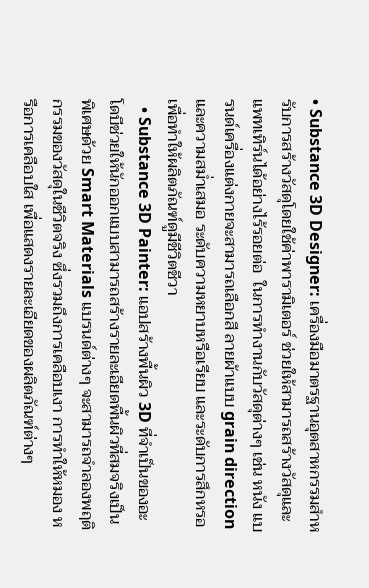• Substance 3D Designer: เครื่องมือมาตรฐานอุตสาหกรรมสำหรับการสร้างวัสดุโดยใช้ค่าพารามิเตอร์ ช่วยให้สามารถสร้างวัสดุและแพทเทิร์นได้อย่างไร้รอยต่อ  ในการทำงานกับวัสดุต่างๆ เช่น หนัง แบรนด์เครื่องแต่งกายจะสามารถเลือกสี ลายผ้าแบบ grain direction และความสม่ำเสมอ ระดับความหยาบหรือเรียบ และระดับการสึกหรอ เพื่อทำให้ผลิตภัณฑ์ดูมีชีวิตชีวา
  • Substance 3D Painter: แอปสร้างพื้นผิว 3D ที่จำเป็นของอะโดบีช่วยให้นักออกแบบสามารถสร้างรายละเอียดพื้นผิวที่สมจริงเป็นพิเศษด้วย Smart Materials แบรนด์ต่างๆ จะสามารถจำลองพฤติกรรมของวัสดุในชีวิตจริง ซึ่งรวมถึงการเคลือบเงา การทำให้หมอง หรือการเคลือบใส เพื่อแสดงรายละเอียดของผลิตภัณฑ์ต่างๆ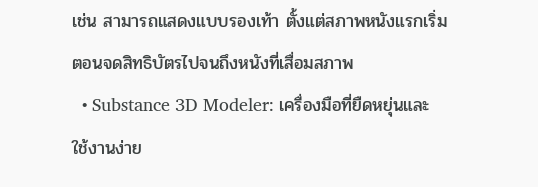เช่น สามารถแสดงแบบรองเท้า ตั้งแต่สภาพหนังแรกเริ่มตอนจดสิทธิบัตรไปจนถึงหนังที่เสื่อมสภาพ
  • Substance 3D Modeler: เครื่องมือที่ยืดหยุ่นและใช้งานง่าย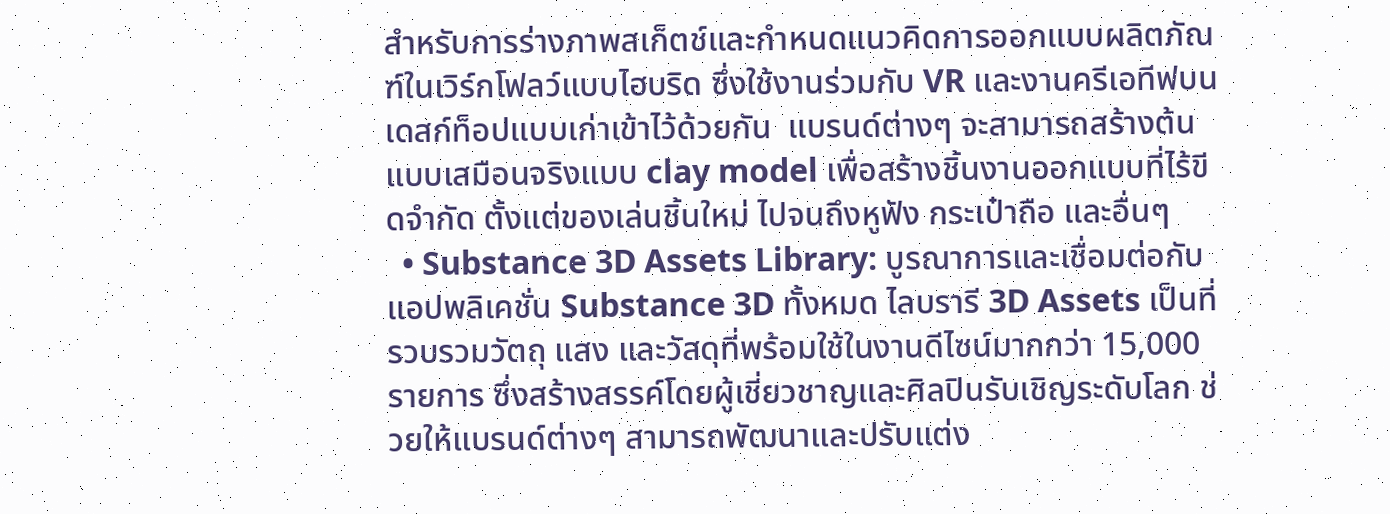สำหรับการร่างภาพสเก็ตช์และกำหนดแนวคิดการออกแบบผลิตภัณฑ์ในเวิร์กโฟลว์แบบไฮบริด ซึ่งใช้งานร่วมกับ VR และงานครีเอทีฟบนเดสก์ท็อปแบบเก่าเข้าไว้ด้วยกัน  แบรนด์ต่างๆ จะสามารถสร้างต้นแบบเสมือนจริงแบบ clay model เพื่อสร้างชิ้นงานออกแบบที่ไร้ขีดจำกัด ตั้งแต่ของเล่นชิ้นใหม่ ไปจนถึงหูฟัง กระเป๋าถือ และอื่นๆ
  • Substance 3D Assets Library: บูรณาการและเชื่อมต่อกับแอปพลิเคชั่น Substance 3D ทั้งหมด ไลบรารี 3D Assets เป็นที่รวบรวมวัตถุ แสง และวัสดุที่พร้อมใช้ในงานดีไซน์มากกว่า 15,000 รายการ ซึ่งสร้างสรรค์โดยผู้เชี่ยวชาญและศิลปินรับเชิญระดับโลก ช่วยให้แบรนด์ต่างๆ สามารถพัฒนาและปรับแต่ง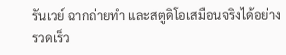รันเวย์ ฉากถ่ายทำ และสตูดิโอเสมือนจริงได้อย่างรวดเร็ว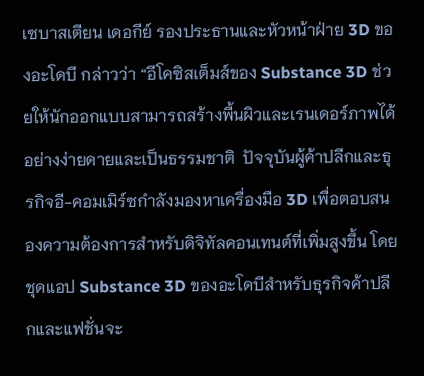เซบาสเตียน เดอกีย์ รองประธานและหัวหน้าฝ่าย 3D ของอะโดบี กล่าวว่า “อีโคซิสเต็มส์ของ Substance 3D ช่วยให้นักออกแบบสามารถสร้างพื้นผิวและเรนเดอร์ภาพได้อย่างง่ายดายและเป็นธรรมชาติ  ปัจจุบันผู้ค้าปลีกและธุรกิจอี-คอมเมิร์ซกำลังมองหาเครื่องมือ 3D เพื่อตอบสนองความต้องการสำหรับดิจิทัลคอนเทนต์ที่เพิ่มสูงขึ้น โดยชุดแอป Substance 3D ของอะโดบีสำหรับธุรกิจค้าปลีกและแฟชั่นจะ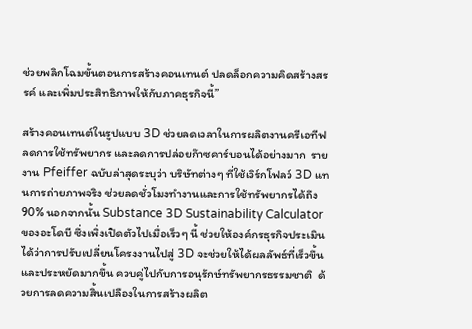ช่วยพลิกโฉมขั้นตอนการสร้างคอนเทนต์ ปลดล็อกความคิดสร้างสรรค์ และเพิ่มประสิทธิภาพให้กับภาคธุรกิจนี้”

สร้างคอนเทนต์ในรูปแบบ 3D ช่วยลดเวลาในการผลิตงานครีเอทีฟ ลดการใช้ทรัพยากร และลดการปล่อยก๊าซคาร์บอนได้อย่างมาก  รายงาน Pfeiffer ฉบับล่าสุดระบุว่า บริษัทต่างๆ ที่ใช้เวิร์กโฟลว์ 3D แทนการถ่ายภาพจริง ช่วยลดชั่วโมงทำงานและการใช้ทรัพยากรได้ถึง 90% นอกจากนั้น Substance 3D Sustainability Calculator ของอะโดบี ซึ่งเพิ่งเปิดตัวไปเมื่อเร็วๆ นี้ ช่วยให้องค์กรธุรกิจประเมินได้ว่าการปรับเปลี่ยนโครงงานไปสู่ 3D จะช่วยให้ได้ผลลัพธ์ที่เร็วขึ้นและประหยัดมากขึ้น ควบคู่ไปกับการอนุรักษ์ทรัพยากรธรรมชาติ  ด้วยการลดความสิ้นเปลืองในการสร้างผลิต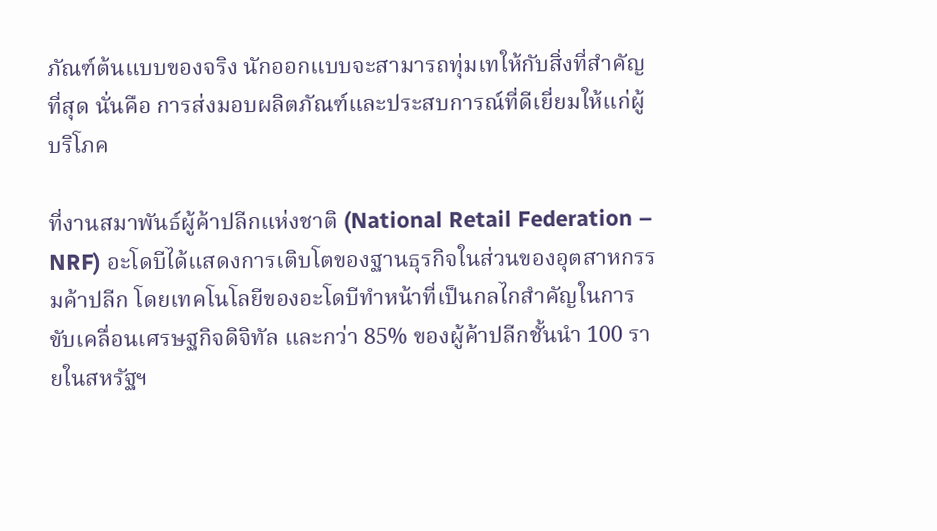ภัณฑ์ต้นแบบของจริง นักออกแบบจะสามารถทุ่มเทให้กับสิ่งที่สำคัญที่สุด นั่นคือ การส่งมอบผลิตภัณฑ์และประสบการณ์ที่ดีเยี่ยมให้แก่ผู้บริโภค

ที่งานสมาพันธ์ผู้ค้าปลีกแห่งชาติ (National Retail Federation – NRF) อะโดบีได้แสดงการเติบโตของฐานธุรกิจในส่วนของอุตสาหกรรมค้าปลีก โดยเทคโนโลยีของอะโดบีทำหน้าที่เป็นกลไกสำคัญในการขับเคลื่อนเศรษฐกิจดิจิทัล และกว่า 85% ของผู้ค้าปลีกชั้นนำ 100 รายในสหรัฐฯ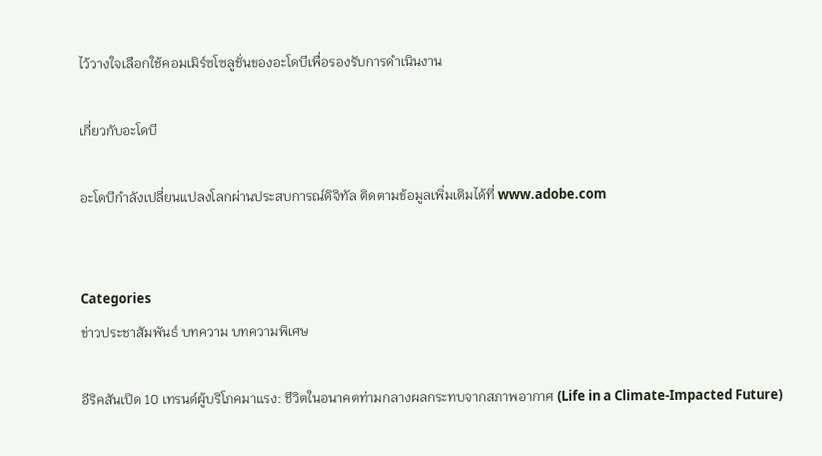ไว้วางใจเลือกใช้คอมเมิร์ซโซลูชั่นของอะโดบีเพื่อรองรับการดำเนินงาน

เกี่ยวกับอะโดบี

อะโดบีกำลังเปลี่ยนแปลงโลกผ่านประสบการณ์ดิจิทัล ติดตามข้อมูลเพิ่มเติมได้ที่ www.adobe.com


Categories
ข่าวประชาสัมพันธ์ บทความ บทความพิเศษ

อีริคสันเปิด 10 เทรนด์ผู้บริโภคมาแรง: ชีวิตในอนาคตท่ามกลางผลกระทบจากสภาพอากาศ (Life in a Climate-Impacted Future)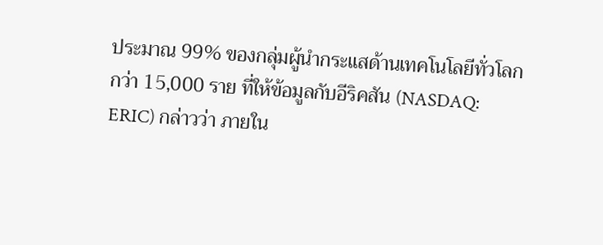ประมาณ 99% ของกลุ่มผู้นำกระแสด้านเทคโนโลยีทั่วโลกกว่า 15,000 ราย ที่ให้ข้อมูลกับอีริคสัน (NASDAQ: ERIC) กล่าวว่า ภายใน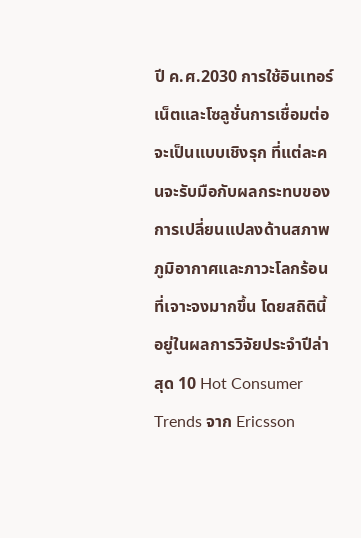ปี ค.ศ.2030 การใช้อินเทอร์เน็ตและโซลูชั่นการเชื่อมต่อจะเป็นแบบเชิงรุก ที่แต่ละคนจะรับมือกับผลกระทบของการเปลี่ยนแปลงด้านสภาพภูมิอากาศและภาวะโลกร้อนที่เจาะจงมากขึ้น โดยสถิตินี้อยู่ในผลการวิจัยประจำปีล่าสุด 10 Hot Consumer Trends จาก Ericsson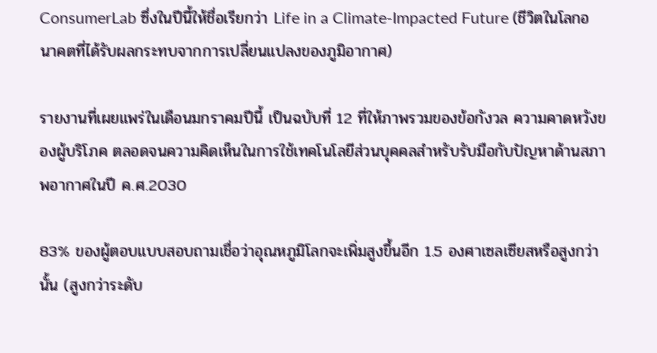ConsumerLab ซึ่งในปีนี้ให้ชื่อเรียกว่า Life in a Climate-Impacted Future (ชีวิตในโลกอนาคตที่ได้รับผลกระทบจากการเปลี่ยนแปลงของภูมิอากาศ)

รายงานที่เผยแพร่ในเดือนมกราคมปีนี้ เป็นฉบับที่ 12 ที่ให้ภาพรวมของข้อกังวล ความคาดหวังของผู้บริโภค ตลอดจนความคิดเห็นในการใช้เทคโนโลยีส่วนบุคคลสำหรับรับมือกับปัญหาด้านสภาพอากาศในปี ค.ศ.2030

83% ของผู้ตอบแบบสอบถามเชื่อว่าอุณหภูมิโลกจะเพิ่มสูงขึ้นอีก 1.5 องศาเซลเซียสหรือสูงกว่านั้น (สูงกว่าระดับ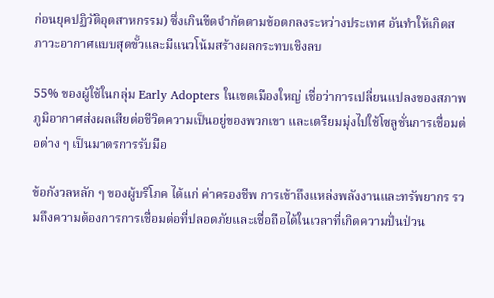ก่อนยุคปฏิวัติอุตสาหกรรม) ซึ่งเกินขีดจำกัดตามข้อตกลงระหว่างประเทศ อันทำให้เกิดสภาวะอากาศแบบสุดขั้วและมีแนวโน้มสร้างผลกระทบเชิงลบ

55% ของผู้ใช้ในกลุ่ม Early Adopters ในเขตเมืองใหญ่ เชื่อว่าการเปลี่ยนแปลงของสภาพภูมิอากาศส่งผลเสียต่อชีวิตความเป็นอยู่ของพวกเขา และเตรียมมุ่งไปใช้โซลูชั่นการเชื่อมต่อต่าง ๆ เป็นมาตรการรับมือ

ข้อกังวลหลัก ๆ ของผู้บริโภค ได้แก่ ค่าครองชีพ การเข้าถึงแหล่งพลังงานและทรัพยากร รวมถึงความต้องการการเชื่อมต่อที่ปลอดภัยและเชื่อถือได้ในเวลาที่เกิดความปั่นป่วน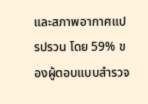และสภาพอากาศแปรปรวน โดย 59% ของผู้ตอบแบบสำรวจ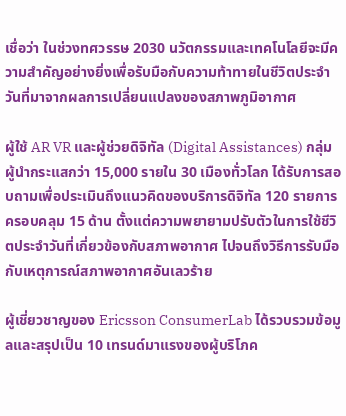เชื่อว่า ในช่วงทศวรรษ 2030 นวัตกรรมและเทคโนโลยีจะมีความสำคัญอย่างยิ่งเพื่อรับมือกับความท้าทายในชีวิตประจำวันที่มาจากผลการเปลี่ยนแปลงของสภาพภูมิอากาศ

ผู้ใช้ AR VR และผู้ช่วยดิจิทัล (Digital Assistances) กลุ่มผู้นำกระแสกว่า 15,000 รายใน 30 เมืองทั่วโลก ได้รับการสอบถามเพื่อประเมินถึงแนวคิดของบริการดิจิทัล 120 รายการ ครอบคลุม 15 ด้าน ตั้งแต่ความพยายามปรับตัวในการใช้ชีวิตประจำวันที่เกี่ยวข้องกับสภาพอากาศ ไปจนถึงวิธีการรับมือกับเหตุการณ์สภาพอากาศอันเลวร้าย

ผู้เชี่ยวชาญของ Ericsson ConsumerLab ได้รวบรวมข้อมูลและสรุปเป็น 10 เทรนด์มาแรงของผู้บริโภค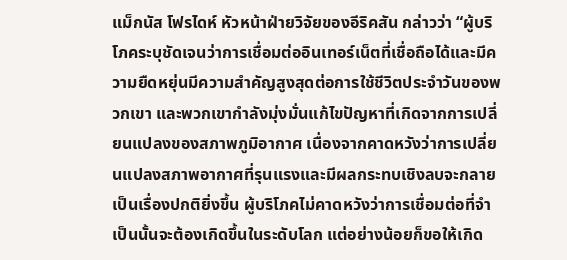แม็กนัส โฟรไดห์ หัวหน้าฝ่ายวิจัยของอีริคสัน กล่าวว่า “ผู้บริโภคระบุชัดเจนว่าการเชื่อมต่ออินเทอร์เน็ตที่เชื่อถือได้และมีความยืดหยุ่นมีความสำคัญสูงสุดต่อการใช้ชีวิตประจำวันของพวกเขา และพวกเขากำลังมุ่งมั่นแก้ไขปัญหาที่เกิดจากการเปลี่ยนแปลงของสภาพภูมิอากาศ เนื่องจากคาดหวังว่าการเปลี่ยนแปลงสภาพอากาศที่รุนแรงและมีผลกระทบเชิงลบจะกลายเป็นเรื่องปกติยิ่งขึ้น ผู้บริโภคไม่คาดหวังว่าการเชื่อมต่อที่จำเป็นนั้นจะต้องเกิดขึ้นในระดับโลก แต่อย่างน้อยก็ขอให้เกิด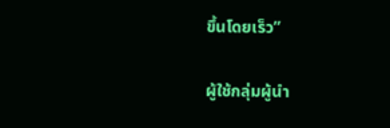ขึ้นโดยเร็ว”

ผู้ใช้กลุ่มผู้นำ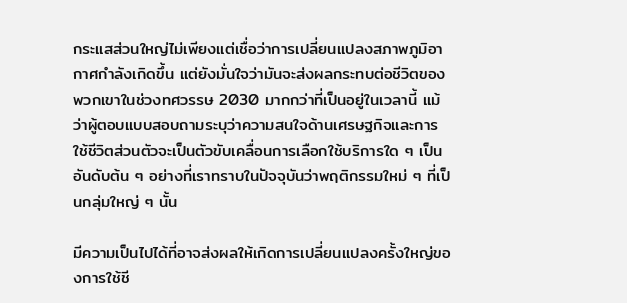กระแสส่วนใหญ่ไม่เพียงแต่เชื่อว่าการเปลี่ยนแปลงสภาพภูมิอากาศกำลังเกิดขึ้น แต่ยังมั่นใจว่ามันจะส่งผลกระทบต่อชีวิตของพวกเขาในช่วงทศวรรษ 2030 มากกว่าที่เป็นอยู่ในเวลานี้ แม้ว่าผู้ตอบแบบสอบถามระบุว่าความสนใจด้านเศรษฐกิจและการใช้ชีวิตส่วนตัวจะเป็นตัวขับเคลื่อนการเลือกใช้บริการใด ๆ เป็นอันดับต้น ๆ อย่างที่เราทราบในปัจจุบันว่าพฤติกรรมใหม่ ๆ ที่เป็นกลุ่มใหญ่ ๆ นั้น

มีความเป็นไปได้ที่อาจส่งผลให้เกิดการเปลี่ยนแปลงครั้งใหญ่ของการใช้ชี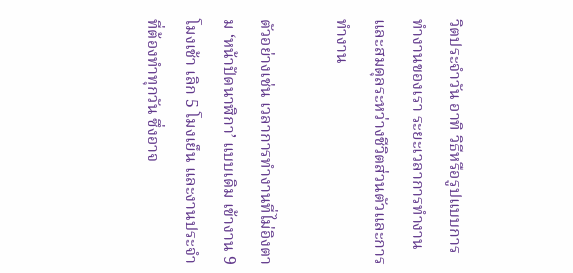วิตประจำวัน อาทิ วิธีหรือรูปแบบการทำงานของเรา ระยะเวลาการทำงานและสมดุลระหว่างชีวิตส่วนตัวและการทำงาน

ตัวอย่างเช่น เวลาการทำงานที่ไม่อิงตาม ‘หน้าปัดนาฬิกา’ แบบเดิม เข้างาน 9 โมงเช้า เลิก 5 โมงเย็น และงานประจำที่ต้องทำทุกวัน ซึ่งอาจ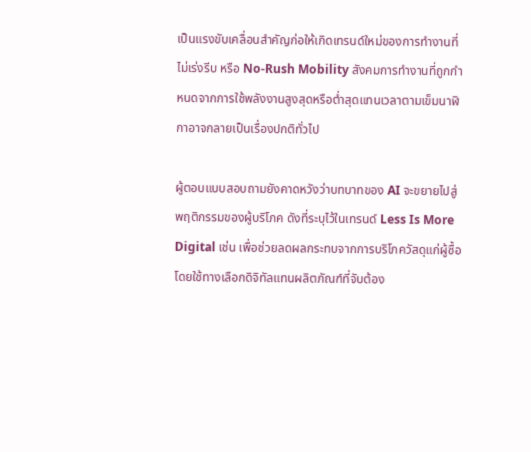เป็นแรงขับเคลื่อนสำคัญก่อให้เกิดเทรนด์ใหม่ของการทำงานที่ไม่เร่งรีบ หรือ No-Rush Mobility สังคมการทำงานที่ถูกกำหนดจากการใช้พลังงานสูงสุดหรือต่ำสุดแทนเวลาตามเข็มนาฬิกาอาจกลายเป็นเรื่องปกติทั่วไป

ผู้ตอบแบบสอบถามยังคาดหวังว่าบทบาทของ AI จะขยายไปสู่พฤติกรรมของผู้บริโภค ดังที่ระบุไว้ในเทรนด์ Less Is More Digital เช่น เพื่อช่วยลดผลกระทบจากการบริโภควัสดุแก่ผู้ซื้อ โดยใช้ทางเลือกดิจิทัลแทนผลิตภัณฑ์ที่จับต้อง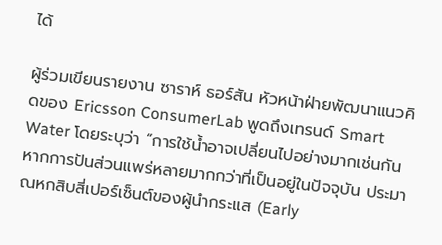ได้

ผู้ร่วมเขียนรายงาน ซาราห์ ธอร์สัน หัวหน้าฝ่ายพัฒนาแนวคิดของ Ericsson ConsumerLab พูดถึงเทรนด์ Smart Water โดยระบุว่า “การใช้น้ำอาจเปลี่ยนไปอย่างมากเช่นกัน หากการปันส่วนแพร่หลายมากกว่าที่เป็นอยู่ในปัจจุบัน ประมาณหกสิบสี่เปอร์เซ็นต์ของผู้นำกระแส (Early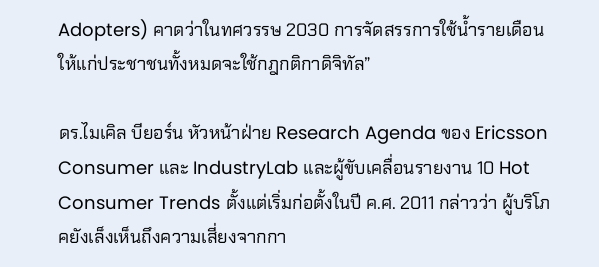Adopters) คาดว่าในทศวรรษ 2030 การจัดสรรการใช้น้ำรายเดือนให้แก่ประชาชนทั้งหมดจะใช้กฎกติกาดิจิทัล”

ดร.ไมเคิล บียอร์น หัวหน้าฝ่าย Research Agenda ของ Ericsson Consumer และ IndustryLab และผู้ขับเคลื่อนรายงาน 10 Hot Consumer Trends ตั้งแต่เริ่มก่อตั้งในปี ค.ศ. 2011 กล่าวว่า ผู้บริโภคยังเล็งเห็นถึงความเสี่ยงจากกา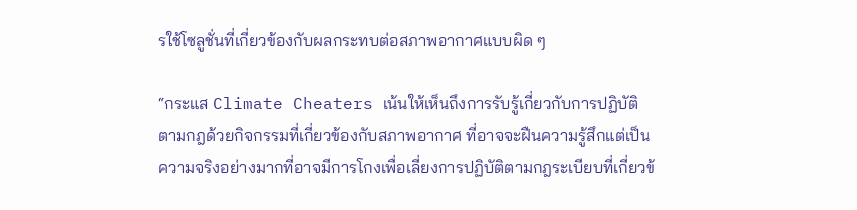รใช้โซลูชั่นที่เกี่ยวข้องกับผลกระทบต่อสภาพอากาศแบบผิด ๆ

“กระแส Climate Cheaters เน้นให้เห็นถึงการรับรู้เกี่ยวกับการปฏิบัติตามกฎด้วยกิจกรรมที่เกี่ยวข้องกับสภาพอากาศ ที่อาจจะฝืนความรู้สึกแต่เป็นความจริงอย่างมากที่อาจมีการโกงเพื่อเลี่ยงการปฏิบัติตามกฎระเบียบที่เกี่ยวข้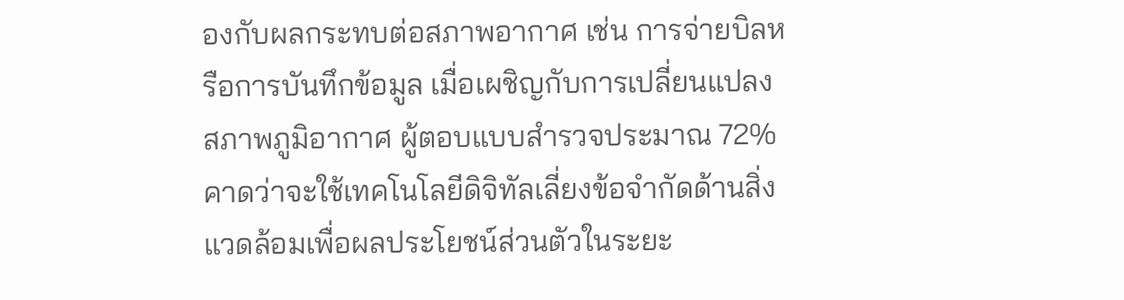องกับผลกระทบต่อสภาพอากาศ เช่น การจ่ายบิลหรือการบันทึกข้อมูล เมื่อเผชิญกับการเปลี่ยนแปลงสภาพภูมิอากาศ ผู้ตอบแบบสำรวจประมาณ 72% คาดว่าจะใช้เทคโนโลยีดิจิทัลเลี่ยงข้อจำกัดด้านสิ่งแวดล้อมเพื่อผลประโยชน์ส่วนตัวในระยะ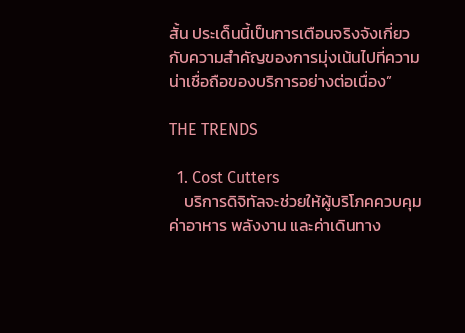สั้น ประเด็นนี้เป็นการเตือนจริงจังเกี่ยวกับความสำคัญของการมุ่งเน้นไปที่ความน่าเชื่อถือของบริการอย่างต่อเนื่อง”

THE TRENDS

  1. Cost Cutters
    บริการดิจิทัลจะช่วยให้ผู้บริโภคควบคุมค่าอาหาร พลังงาน และค่าเดินทาง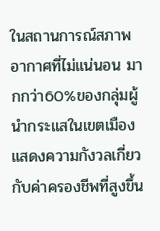ในสถานการณ์สภาพอากาศที่ไม่แน่นอน มากกว่า60%ของกลุ่มผู้นำกระแสในเขตเมืองแสดงความกังวลเกี่ยวกับค่าครองชีพที่สูงขึ้น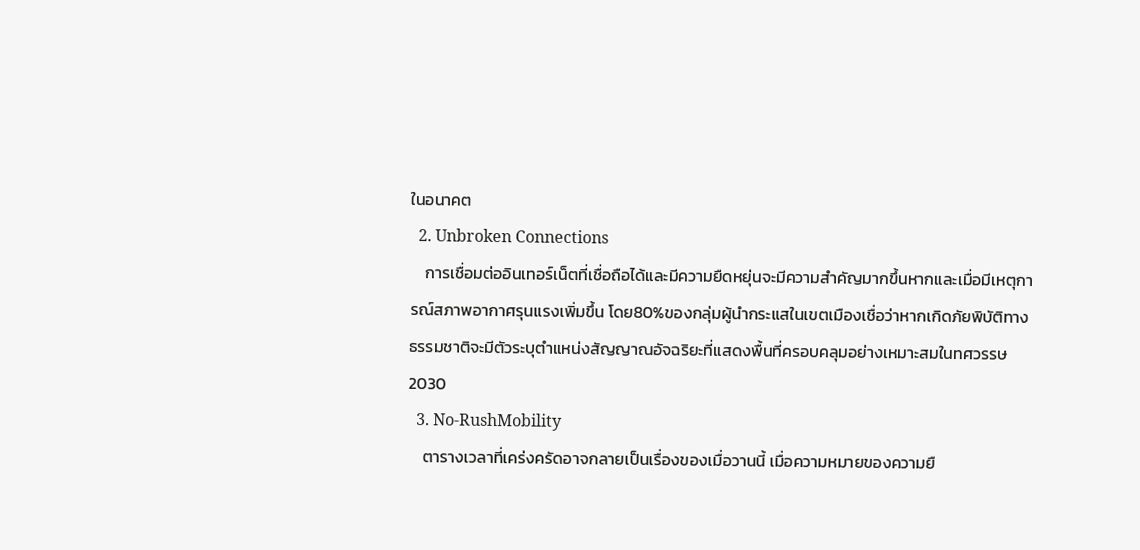ในอนาคต
  2. Unbroken Connections
    การเชื่อมต่ออินเทอร์เน็ตที่เชื่อถือได้และมีความยืดหยุ่นจะมีความสำคัญมากขึ้นหากและเมื่อมีเหตุการณ์สภาพอากาศรุนแรงเพิ่มขึ้น โดย80%ของกลุ่มผู้นำกระแสในเขตเมืองเชื่อว่าหากเกิดภัยพิบัติทางธรรมชาติจะมีตัวระบุตำแหน่งสัญญาณอัจฉริยะที่แสดงพื้นที่ครอบคลุมอย่างเหมาะสมในทศวรรษ 2030
  3. No-RushMobility
    ตารางเวลาที่เคร่งครัดอาจกลายเป็นเรื่องของเมื่อวานนี้ เมื่อความหมายของความยื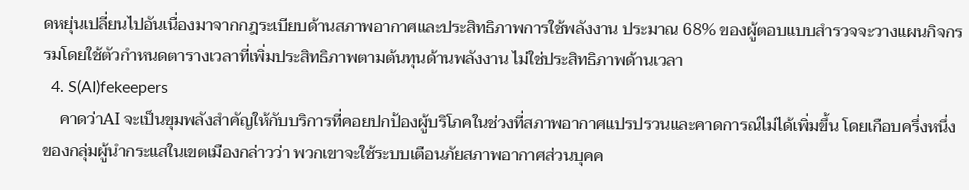ดหยุ่นเปลี่ยนไปอันเนื่องมาจากกฎระเบียบด้านสภาพอากาศและประสิทธิภาพการใช้พลังงาน ประมาณ 68% ของผู้ตอบแบบสำรวจจะวางแผนกิจกรรมโดยใช้ตัวกำหนดตารางเวลาที่เพิ่มประสิทธิภาพตามต้นทุนด้านพลังงาน ไม่ใช่ประสิทธิภาพด้านเวลา
  4. S(AI)fekeepers
    คาดว่าAI จะเป็นขุมพลังสำคัญให้กับบริการที่คอยปกป้องผู้บริโภคในช่วงที่สภาพอากาศแปรปรวนและคาดการณ์ไม่ได้เพิ่มขึ้น โดยเกือบครึ่งหนึ่งของกลุ่มผู้นำกระแสในเขตเมืองกล่าวว่า พวกเขาจะใช้ระบบเตือนภัยสภาพอากาศส่วนบุคค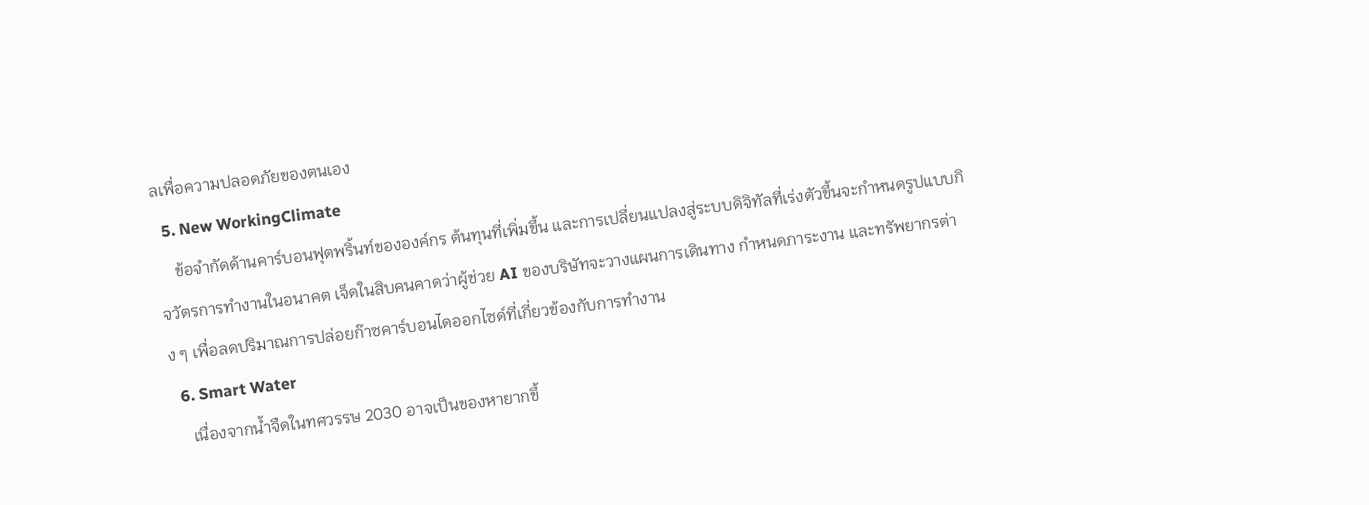ลเพื่อความปลอดภัยของตนเอง
  5. New WorkingClimate
    ข้อจำกัดด้านคาร์บอนฟุตพริ้นท์ขององค์กร ต้นทุนที่เพิ่มขึ้น และการเปลี่ยนแปลงสู่ระบบดิจิทัลที่เร่งตัวขึ้นจะกำหนดรูปแบบกิจวัตรการทำงานในอนาคต เจ็ดในสิบคนคาดว่าผู้ช่วย AI ของบริษัทจะวางแผนการเดินทาง กำหนดภาระงาน และทรัพยากรต่าง ๆ เพื่อลดปริมาณการปล่อยก๊าซคาร์บอนไดออกไซด์ที่เกี่ยวข้องกับการทำงาน
  6. Smart Water
    เนื่องจากน้ำจืดในทศวรรษ 2030 อาจเป็นของหายากขึ้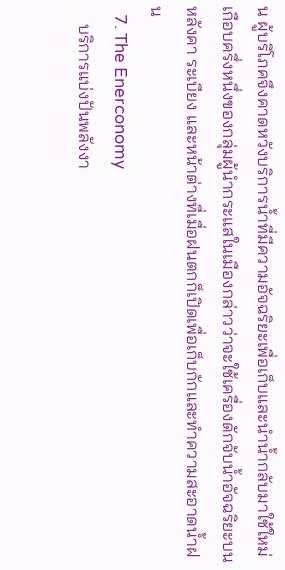น ผู้บริโภคจึงคาดหวังบริการน้ำที่มีความอัจฉริยะเพื่อเก็บและนำน้ำกลับมาใช้ใหม่ เกือบครึ่งหนึ่งของกลุ่มผู้นำกระแสในเมืองกล่าวว่าจะใช้เครื่องดักจับน้ำอัจฉริยะบนหลังคา ระเบียง และหน้าต่างที่เมื่อฝนตกก็เปิดเพื่อเก็บกักและทำความสะอาดน้ำฝน
  7. The Enerconomy
    บริการแบ่งปันพลังงา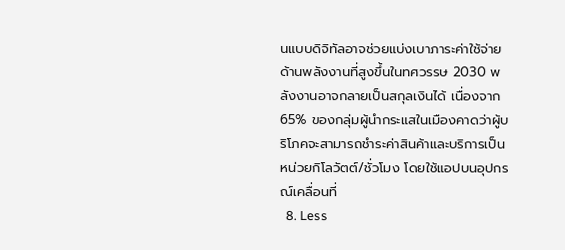นแบบดิจิทัลอาจช่วยแบ่งเบาภาระค่าใช้จ่ายด้านพลังงานที่สูงขึ้นในทศวรรษ 2030 พลังงานอาจกลายเป็นสกุลเงินได้ เนื่องจาก 65% ของกลุ่มผู้นำกระแสในเมืองคาดว่าผู้บริโภคจะสามารถชำระค่าสินค้าและบริการเป็นหน่วยกิโลวัตต์/ชั่วโมง โดยใช้แอปบนอุปกรณ์เคลื่อนที่
  8. Less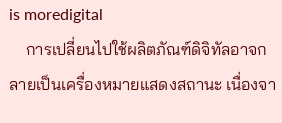is moredigital
    การเปลี่ยนไปใช้ผลิตภัณฑ์ดิจิทัลอาจกลายเป็นเครื่องหมายแสดงสถานะ เนื่องจา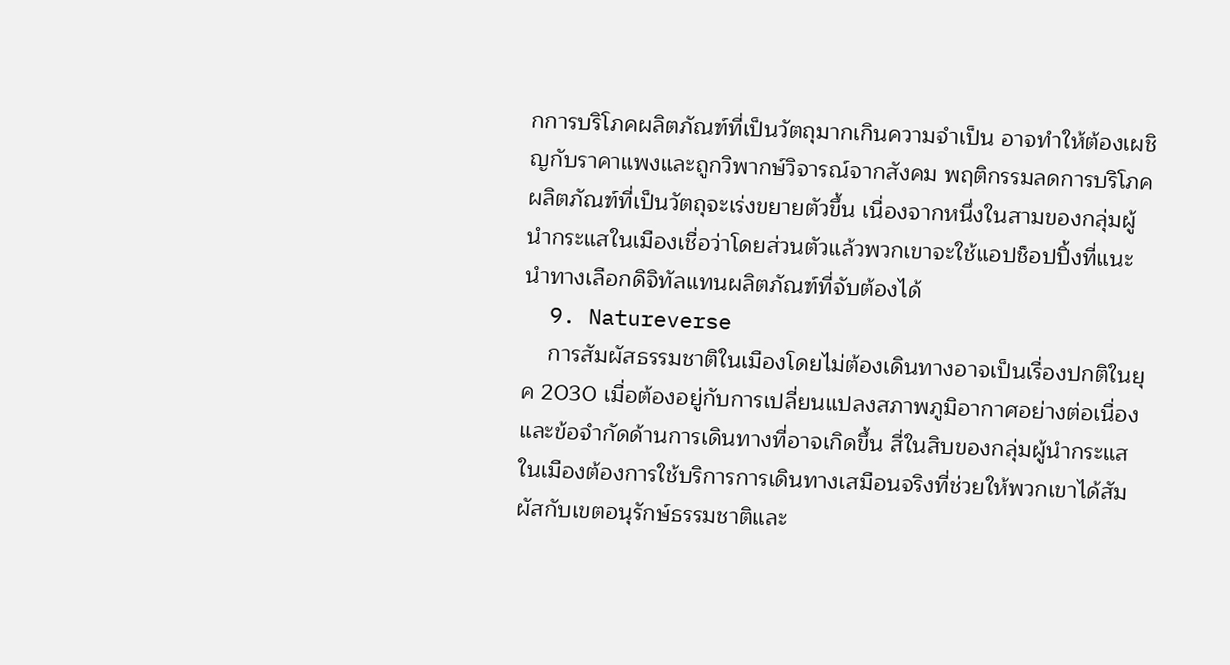กการบริโภคผลิตภัณฑ์ที่เป็นวัตถุมากเกินความจำเป็น อาจทำให้ต้องเผชิญกับราคาแพงและถูกวิพากษ์วิจารณ์จากสังคม พฤติกรรมลดการบริโภคผลิตภัณฑ์ที่เป็นวัตถุจะเร่งขยายตัวขึ้น เนื่องจากหนึ่งในสามของกลุ่มผู้นำกระแสในเมืองเชื่อว่าโดยส่วนตัวแล้วพวกเขาจะใช้แอปช็อปปิ้งที่แนะนำทางเลือกดิจิทัลแทนผลิตภัณฑ์ที่จับต้องได้
  9. Natureverse
    การสัมผัสธรรมชาติในเมืองโดยไม่ต้องเดินทางอาจเป็นเรื่องปกติในยุค 2030 เมื่อต้องอยู่กับการเปลี่ยนแปลงสภาพภูมิอากาศอย่างต่อเนื่องและข้อจำกัดด้านการเดินทางที่อาจเกิดขึ้น สี่ในสิบของกลุ่มผู้นำกระแสในเมืองต้องการใช้บริการการเดินทางเสมือนจริงที่ช่วยให้พวกเขาได้สัมผัสกับเขตอนุรักษ์ธรรมชาติและ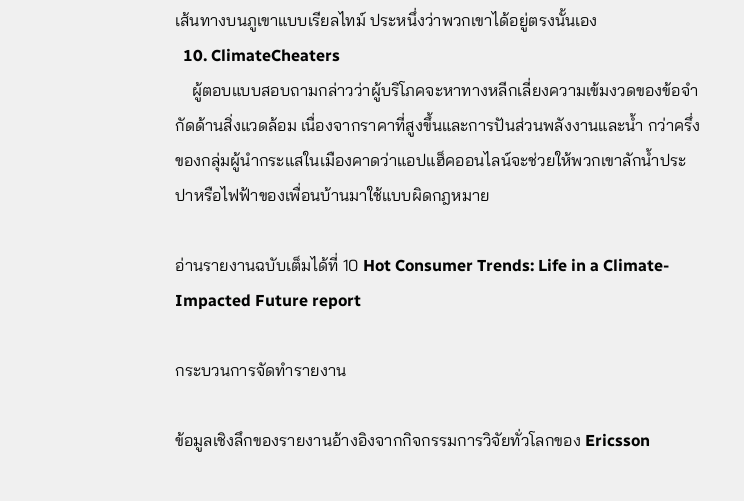เส้นทางบนภูเขาแบบเรียลไทม์ ประหนึ่งว่าพวกเขาได้อยู่ตรงนั้นเอง
  10. ClimateCheaters
    ผู้ตอบแบบสอบถามกล่าวว่าผู้บริโภคจะหาทางหลีกเลี่ยงความเข้มงวดของข้อจำกัดด้านสิ่งแวดล้อม เนื่องจากราคาที่สูงขึ้นและการปันส่วนพลังงานและน้ำ กว่าครึ่งของกลุ่มผู้นำกระแสในเมืองคาดว่าแอปแฮ็คออนไลน์จะช่วยให้พวกเขาลักน้ำประปาหรือไฟฟ้าของเพื่อนบ้านมาใช้แบบผิดกฎหมาย

อ่านรายงานฉบับเต็มได้ที่ 10 Hot Consumer Trends: Life in a Climate-Impacted Future report

กระบวนการจัดทำรายงาน

ข้อมูลเชิงลึกของรายงานอ้างอิงจากกิจกรรมการวิจัยทั่วโลกของ Ericsson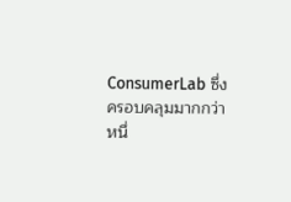ConsumerLab ซึ่งครอบคลุมมากกว่าหนึ่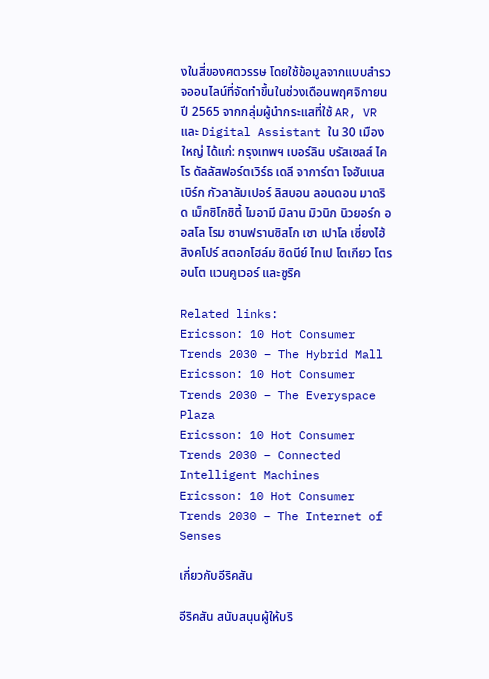งในสี่ของศตวรรษ โดยใช้ข้อมูลจากแบบสำรวจออนไลน์ที่จัดทำขึ้นในช่วงเดือนพฤศจิกายน ปี 2565 จากกลุ่มผู้นำกระแสที่ใช้ AR, VR และ Digital Assistant ใน 30 เมืองใหญ่ ได้แก่: กรุงเทพฯ เบอร์ลิน บรัสเซลส์ ไคโร ดัลลัสฟอร์ตเวิร์ธ เดลี จาการ์ตา โจฮันเนสเบิร์ก กัวลาลัมเปอร์ ลิสบอน ลอนดอน มาดริด เม็กซิโกซิตี้ ไมอามี มิลาน มิวนิก นิวยอร์ก ออสโล โรม ซานฟรานซิสโก เซา เปาโล เซี่ยงไฮ้ สิงคโปร์ สตอกโฮล์ม ซิดนีย์ ไทเป โตเกียว โตรอนโต แวนคูเวอร์ และซูริค

Related links:
Ericsson: 10 Hot Consumer Trends 2030 – The Hybrid Mall
Ericsson: 10 Hot Consumer Trends 2030 – The Everyspace Plaza
Ericsson: 10 Hot Consumer Trends 2030 – Connected Intelligent Machines
Ericsson: 10 Hot Consumer Trends 2030 – The Internet of Senses

เกี่ยวกับอีริคสัน

อีริคสัน สนับสนุนผู้ให้บริ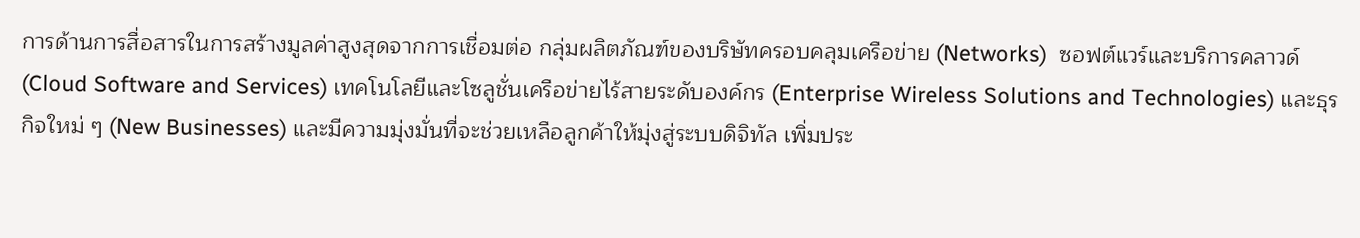การด้านการสื่อสารในการสร้างมูลค่าสูงสุดจากการเชื่อมต่อ กลุ่มผลิตภัณฑ์ของบริษัทครอบคลุมเครือข่าย (Networks)  ซอฟต์แวร์และบริการคลาวด์ (Cloud Software and Services) เทคโนโลยีและโซลูชั่นเครือข่ายไร้สายระดับองค์กร (Enterprise Wireless Solutions and Technologies) และธุรกิจใหม่ ๆ (New Businesses) และมีความมุ่งมั่นที่จะช่วยเหลือลูกค้าให้มุ่งสู่ระบบดิจิทัล เพิ่มประ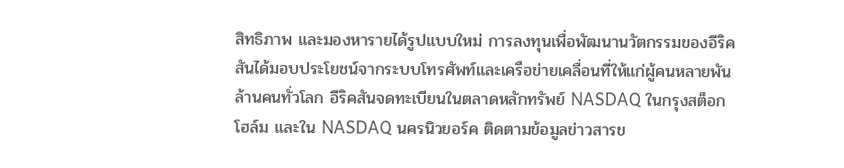สิทธิภาพ และมองหารายได้รูปแบบใหม่ การลงทุนเพื่อพัฒนานวัตกรรมของอีริคสันได้มอบประโยชน์จากระบบโทรศัพท์และเครือข่ายเคลื่อนที่ให้แก่ผู้คนหลายพันล้านคนทั่วโลก อีริคสันจดทะเบียนในตลาดหลักทรัพย์ NASDAQ ในกรุงสต็อกโฮล์ม และใน NASDAQ นครนิวยอร์ค ติดตามข้อมูลข่าวสารข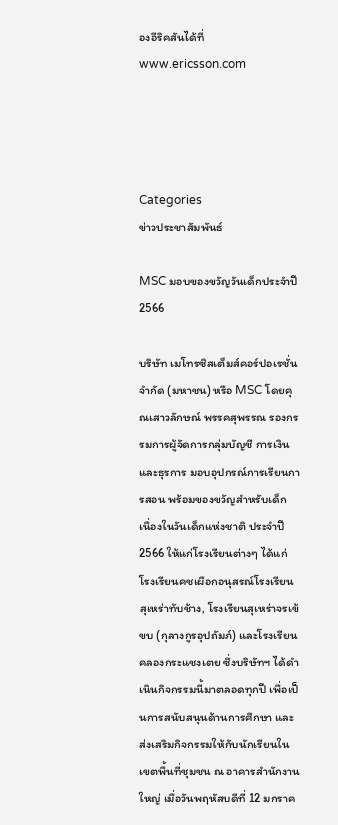องอีริคสันได้ที่ www.ericsson.com




Categories
ข่าวประชาสัมพันธ์

MSC มอบของขวัญวันเด็กประจำปี 2566

บริษัท เมโทรซิสเต็มส์คอร์ปอเรชั่น จำกัด (มหาชน) หรือ MSC โดยคุณเสาวลักษณ์ พรรคสุพรรณ รองกรรมการผู้จัดการกลุ่มบัญชี การเงิน และธุรการ มอบอุปกรณ์การเรียนการสอน พร้อมของขวัญสำหรับเด็ก เนื่องในวันเด็กแห่งชาติ ประจำปี 2566 ให้แก่โรงเรียนต่างๆ ได้แก่ โรงเรียนคชเผือกอนุสรณ์โรงเรียนสุเหร่าทับช้าง, โรงเรียนสุเหร่าจรเข้ขบ (กุลางกูรอุปถัมภ์) และโรงเรียนคลองกระแชงเตย ซึ่งบริษัทฯ ได้ดำเนินกิจกรรมนี้มาตลอดทุกปี เพื่อเป็นการสนับสนุนด้านการศึกษา และส่งเสริมกิจกรรมให้กับนักเรียนในเขตพื้นที่ชุมชน ณ อาคารสำนักงานใหญ่ เมื่อวันพฤหัสบดีที่ 12 มกราค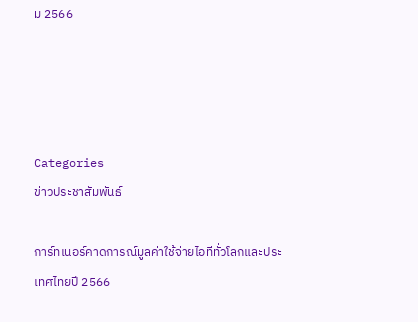ม 2566




Categories
ข่าวประชาสัมพันธ์

การ์ทเนอร์คาดการณ์มูลค่าใช้จ่ายไอทีทั่วโลกและประเทศไทยปี 2566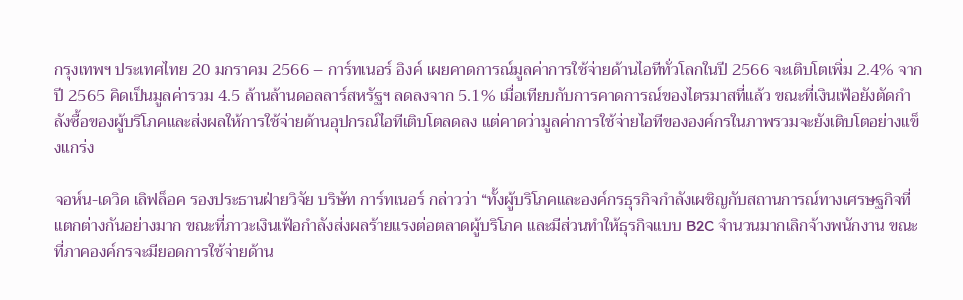กรุงเทพฯ ประเทศไทย 20 มกราคม 2566 – การ์ทเนอร์ อิงค์ เผยคาดการณ์มูลค่าการใช้จ่ายด้านไอทีทั่วโลกในปี 2566 จะเติบโตเพิ่ม 2.4% จากปี 2565 คิดเป็นมูลค่ารวม 4.5 ล้านล้านดอลลาร์สหรัฐฯ ลดลงจาก 5.1% เมื่อเทียบกับการคาดการณ์ของไตรมาสที่แล้ว ขณะที่เงินเฟ้อยังตัดกำลังซื้อของผู้บริโภคและส่งผลให้การใช้จ่ายด้านอุปกรณ์ไอทีเติบโตลดลง แต่คาดว่ามูลค่าการใช้จ่ายไอทีขององค์กรในภาพรวมจะยังเติบโตอย่างแข็งแกร่ง

จอห์น-เดวิด เลิฟล็อค รองประธานฝ่ายวิจัย บริษัท การ์ทเนอร์ กล่าวว่า “ทั้งผู้บริโภคและองค์กรธุรกิจกำลังเผชิญกับสถานการณ์ทางเศรษฐกิจที่แตกต่างกันอย่างมาก ขณะที่ภาวะเงินเฟ้อกำลังส่งผลร้ายแรงต่อตลาดผู้บริโภค และมีส่วนทำให้ธุรกิจแบบ B2C จำนวนมากเลิกจ้างพนักงาน ขณะที่ภาคองค์กรจะมียอดการใช้จ่ายด้าน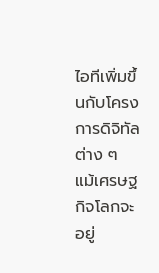ไอทีเพิ่มขึ้นกับโครงการดิจิทัลต่าง ๆ แม้เศรษฐกิจโลกจะอยู่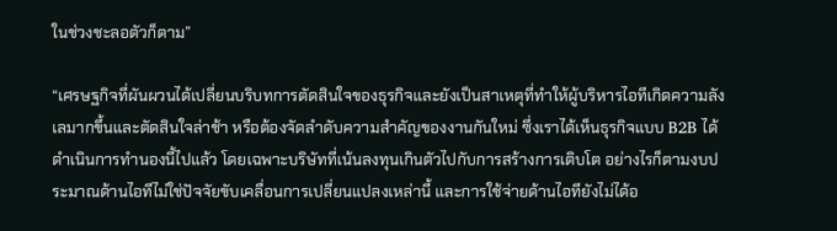ในช่วงชะลอตัวก็ตาม”

“เศรษฐกิจที่ผันผวนได้เปลี่ยนบริบทการตัดสินใจของธุรกิจและยังเป็นสาเหตุที่ทำให้ผู้บริหารไอทีเกิดความลังเลมากขึ้นและตัดสินใจล่าช้า หรือต้องจัดลำดับความสำคัญของงานกันใหม่ ซึ่งเราได้เห็นธุรกิจแบบ B2B ได้ดำเนินการทำนองนี้ไปแล้ว โดยเฉพาะบริษัทที่เน้นลงทุนเกินตัวไปกับการสร้างการเติบโต อย่างไรก็ตามงบประมาณด้านไอทีไม่ใช่ปัจจัยขับเคลื่อนการเปลี่ยนแปลงเหล่านี้ และการใช้จ่ายด้านไอทียังไม่ได้อ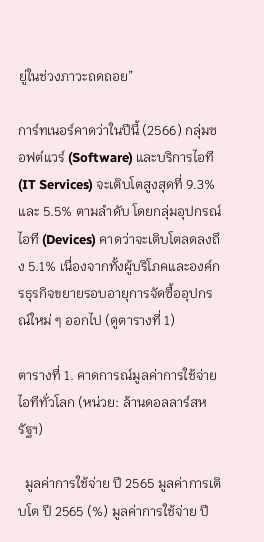ยู่ในช่วงภาวะถดถอย”

การ์ทเนอร์คาดว่าในปีนี้ (2566) กลุ่มซอฟต์แวร์ (Software) และบริการไอที (IT Services) จะเติบโตสูงสุดที่ 9.3% และ 5.5% ตามลำดับ โดยกลุ่มอุปกรณ์ไอที (Devices) คาดว่าจะเติบโตลดลงถึง 5.1% เนื่องจากทั้งผู้บริโภคและองค์กรธุรกิจขยายรอบอายุการจัดซื้ออุปกรณ์ใหม่ ๆ ออกไป (ดูตารางที่ 1)

ตารางที่ 1. คาดการณ์มูลค่าการใช้จ่ายไอทีทั่วโลก (หน่วย: ล้านดอลลาร์สหรัฐฯ)

  มูลค่าการใช้จ่าย ปี 2565 มูลค่าการเติบโต ปี 2565 (%) มูลค่าการใช้จ่าย ปี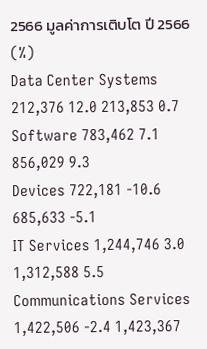2566 มูลค่าการเติบโต ปี 2566 (%)
Data Center Systems 212,376 12.0 213,853 0.7
Software 783,462 7.1 856,029 9.3
Devices 722,181 -10.6 685,633 -5.1
IT Services 1,244,746 3.0 1,312,588 5.5
Communications Services 1,422,506 -2.4 1,423,367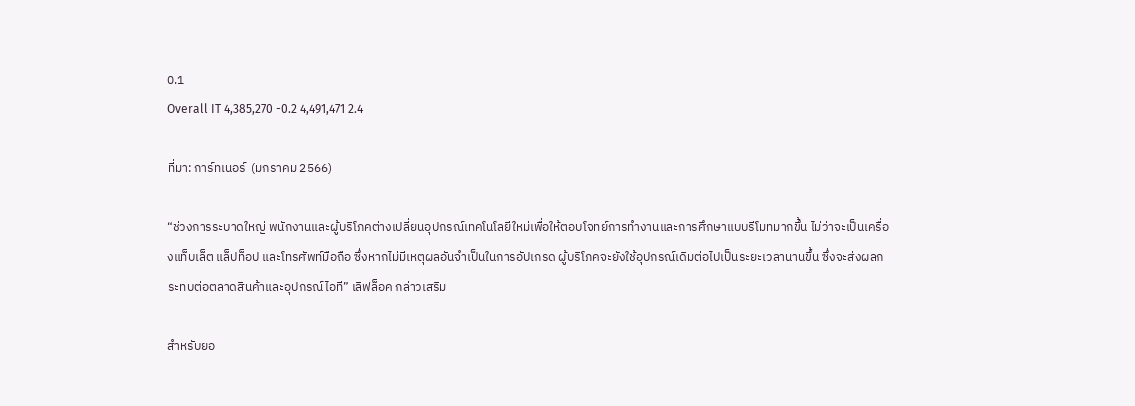0.1
Overall IT 4,385,270 -0.2 4,491,471 2.4

ที่มา: การ์ทเนอร์  (มกราคม 2566)

“ช่วงการระบาดใหญ่ พนักงานและผู้บริโภคต่างเปลี่ยนอุปกรณ์เทคโนโลยีใหม่เพื่อให้ตอบโจทย์การทำงานและการศึกษาแบบรีโมทมากขึ้น ไม่ว่าจะเป็นเครื่องแท็บเล็ต แล็ปท็อป และโทรศัพท์มือถือ ซึ่งหากไม่มีเหตุผลอันจำเป็นในการอัปเกรด ผู้บริโภคจะยังใช้อุปกรณ์เดิมต่อไปเป็นระยะเวลานานขึ้น ซึ่งจะส่งผลกระทบต่อตลาดสินค้าและอุปกรณ์ไอที” เลิฟล็อค กล่าวเสริม

สำหรับยอ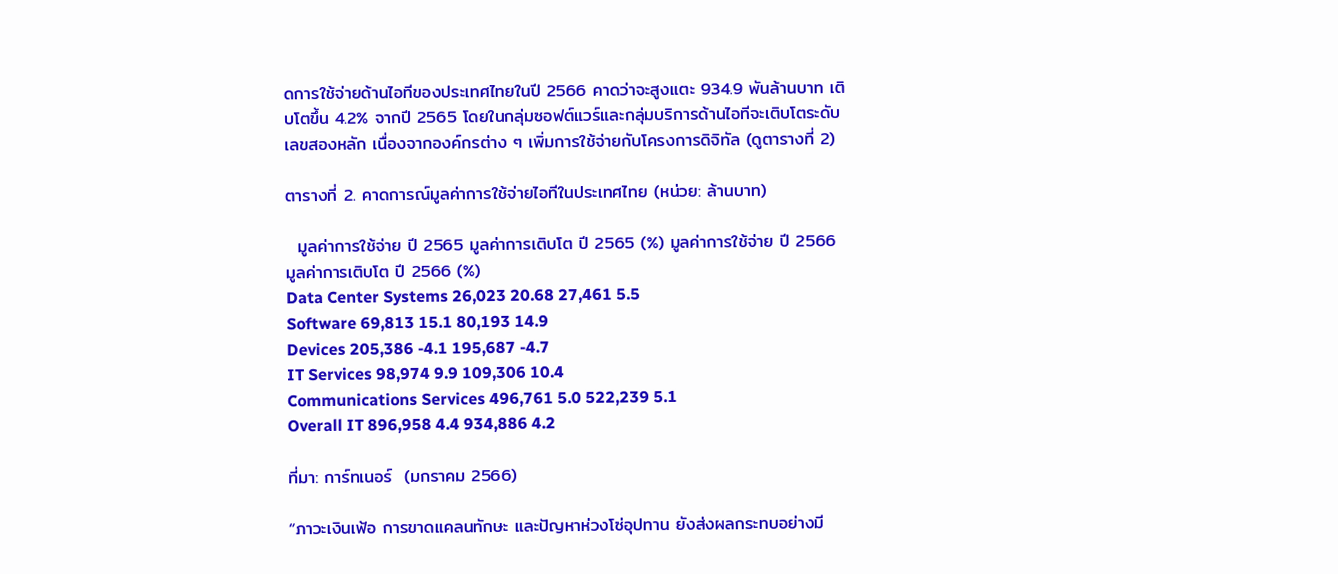ดการใช้จ่ายด้านไอทีของประเทศไทยในปี 2566 คาดว่าจะสูงแตะ 934.9 พันล้านบาท เติบโตขึ้น 4.2% จากปี 2565 โดยในกลุ่มซอฟต์แวร์และกลุ่มบริการด้านไอทีจะเติบโตระดับเลขสองหลัก เนื่องจากองค์กรต่าง ๆ เพิ่มการใช้จ่ายกับโครงการดิจิทัล (ดูตารางที่ 2)

ตารางที่ 2. คาดการณ์มูลค่าการใช้จ่ายไอทีในประเทศไทย (หน่วย: ล้านบาท)

  มูลค่าการใช้จ่าย ปี 2565 มูลค่าการเติบโต ปี 2565 (%) มูลค่าการใช้จ่าย ปี 2566 มูลค่าการเติบโต ปี 2566 (%)
Data Center Systems 26,023 20.68 27,461 5.5
Software 69,813 15.1 80,193 14.9
Devices 205,386 -4.1 195,687 -4.7
IT Services 98,974 9.9 109,306 10.4
Communications Services 496,761 5.0 522,239 5.1
Overall IT 896,958 4.4 934,886 4.2

ที่มา: การ์ทเนอร์  (มกราคม 2566)

“ภาวะเงินเฟ้อ การขาดแคลนทักษะ และปัญหาห่วงโซ่อุปทาน ยังส่งผลกระทบอย่างมี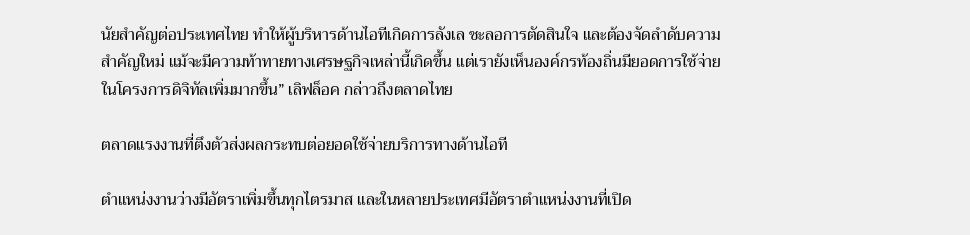นัยสำคัญต่อประเทศไทย ทำให้ผู้บริหารด้านไอทีเกิดการลังเล ชะลอการตัดสินใจ และต้องจัดลำดับความสำคัญใหม่ แม้จะมีความท้าทายทางเศรษฐกิจเหล่านี้เกิดขึ้น แต่เรายังเห็นองค์กรท้องถิ่นมียอดการใช้จ่ายในโครงการดิจิทัลเพิ่มมากขึ้น” เลิฟล็อค กล่าวถึงตลาดไทย

ตลาดแรงงานที่ตึงตัวส่งผลกระทบต่อยอดใช้จ่ายบริการทางด้านไอที

ตำแหน่งงานว่างมีอัตราเพิ่มขึ้นทุกไตรมาส และในหลายประเทศมีอัตราตำแหน่งงานที่เปิด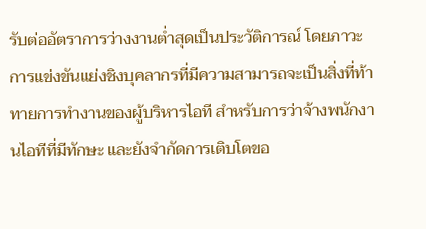รับต่ออัตราการว่างงานต่ำสุดเป็นประวัติการณ์ โดยภาวะการแข่งขันแย่งชิงบุคลากรที่มีความสามารถจะเป็นสิ่งที่ท้าทายการทำงานของผู้บริหารไอที สำหรับการว่าจ้างพนักงานไอทีที่มีทักษะ และยังจำกัดการเติบโตขอ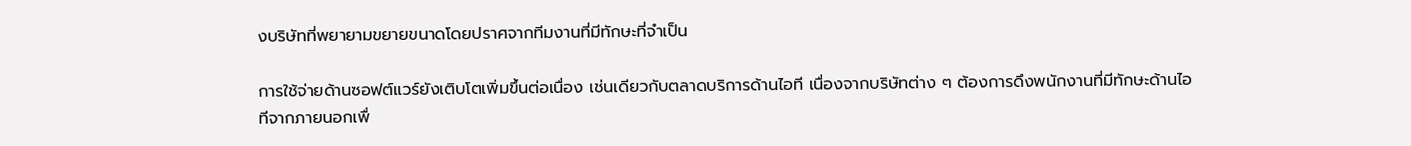งบริษัทที่พยายามขยายขนาดโดยปราศจากทีมงานที่มีทักษะที่จำเป็น

การใช้จ่ายด้านซอฟต์แวร์ยังเติบโตเพิ่มขึ้นต่อเนื่อง เช่นเดียวกับตลาดบริการด้านไอที เนื่องจากบริษัทต่าง ๆ ต้องการดึงพนักงานที่มีทักษะด้านไอทีจากภายนอกเพื่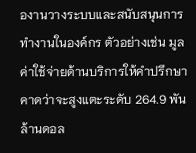องานวางระบบและสนับสนุนการทำงานในองค์กร ตัวอย่างเช่น มูลค่าใช้จ่ายด้านบริการให้คำปรึกษาคาดว่าจะสูงแตะระดับ 264.9 พันล้านดอล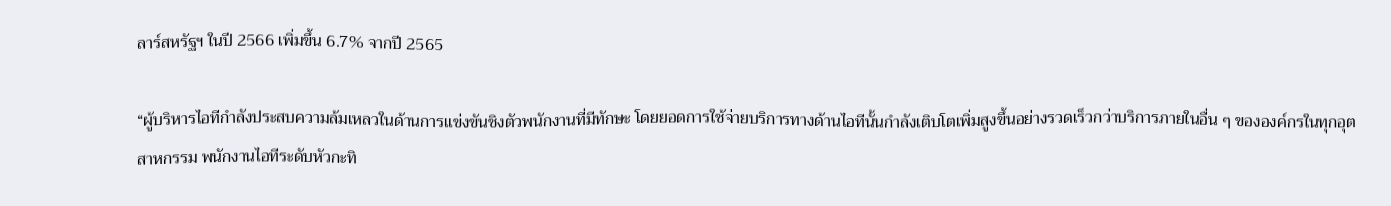ลาร์สหรัฐฯ ในปี 2566 เพิ่มขึ้น 6.7% จากปี 2565

“ผู้บริหารไอทีกำลังประสบความล้มเหลวในด้านการแข่งขันชิงตัวพนักงานที่มีทักษะ โดยยอดการใช้จ่ายบริการทางด้านไอทีนั้นกำลังเติบโตเพิ่มสูงขึ้นอย่างรวดเร็วกว่าบริการภายในอื่น ๆ ขององค์กรในทุกอุตสาหกรรม พนักงานไอทีระดับหัวกะทิ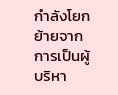กำลังโยกย้ายจากการเป็นผู้บริหา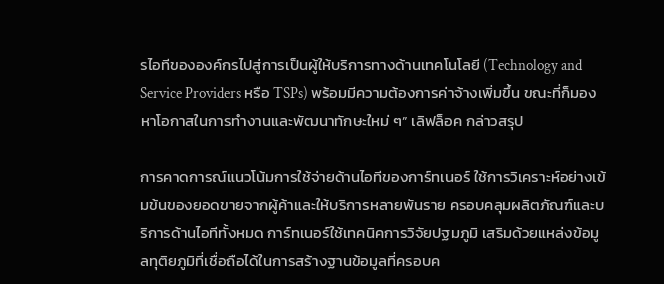รไอทีขององค์กรไปสู่การเป็นผู้ให้บริการทางด้านเทคโนโลยี (Technology and Service Providers หรือ TSPs) พร้อมมีความต้องการค่าจ้างเพิ่มขึ้น ขณะที่ก็มองหาโอกาสในการทำงานและพัฒนาทักษะใหม่ ๆ” เลิฟล็อค กล่าวสรุป

การคาดการณ์แนวโน้มการใช้จ่ายด้านไอทีของการ์ทเนอร์ ใช้การวิเคราะห์อย่างเข้มข้นของยอดขายจากผู้ค้าและให้บริการหลายพันราย ครอบคลุมผลิตภัณฑ์และบริการด้านไอทีทั้งหมด การ์ทเนอร์ใช้เทคนิคการวิจัยปฐมภูมิ เสริมด้วยแหล่งข้อมูลทุติยภูมิที่เชื่อถือได้ในการสร้างฐานข้อมูลที่ครอบค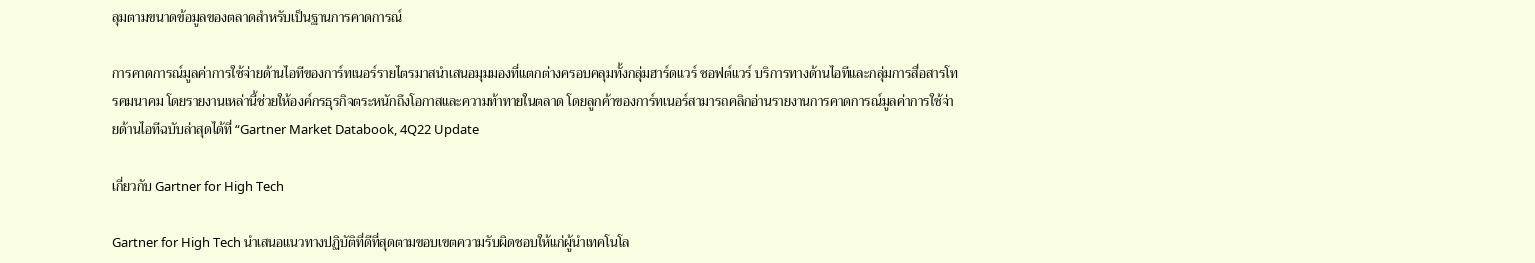ลุมตามขนาดข้อมูลของตลาดสำหรับเป็นฐานการคาดการณ์

การคาดการณ์มูลค่าการใช้จ่ายด้านไอทีของการ์ทเนอร์รายไตรมาสนำเสนอมุมมองที่แตกต่างครอบคลุมทั้งกลุ่มฮาร์ดแวร์ ซอฟต์แวร์ บริการทางด้านไอทีและกลุ่มการสื่อสารโทรคมนาคม โดยรายงานเหล่านี้ช่วยให้องค์กรธุรกิจตระหนักถึงโอกาสและความท้าทายในตลาด โดยลูกค้าของการ์ทเนอร์สามารถคลิกอ่านรายงานการคาดการณ์มูลค่าการใช้จ่ายด้านไอทีฉบับล่าสุดได้ที่ “Gartner Market Databook, 4Q22 Update

เกี่ยวกับ Gartner for High Tech

Gartner for High Tech นำเสนอแนวทางปฏิบัติที่ดีที่สุดตามขอบเขตความรับผิดชอบให้แก่ผู้นำเทคโนโล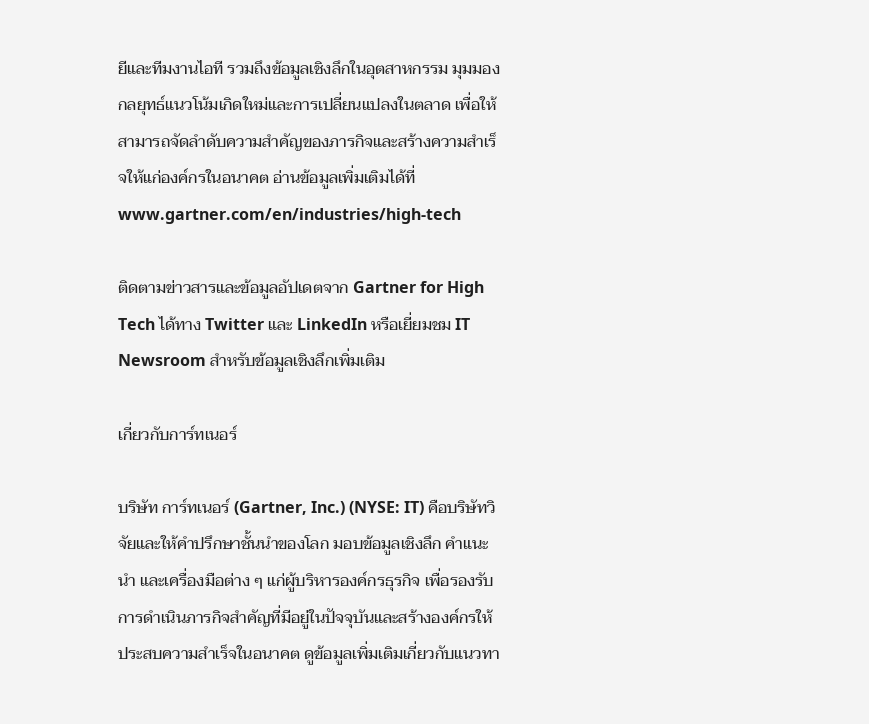ยีและทีมงานไอที รวมถึงข้อมูลเชิงลึกในอุตสาหกรรม มุมมองกลยุทธ์แนวโน้มเกิดใหม่และการเปลี่ยนแปลงในตลาด เพื่อให้สามารถจัดลำดับความสำคัญของภารกิจและสร้างความสำเร็จให้แก่องค์กรในอนาคต อ่านข้อมูลเพิ่มเติมได้ที่ www.gartner.com/en/industries/high-tech

ติดตามข่าวสารและข้อมูลอัปเดตจาก Gartner for High Tech ได้ทาง Twitter และ LinkedIn หรือเยี่ยมชม IT Newsroom สำหรับข้อมูลเชิงลึกเพิ่มเติม

เกี่ยวกับการ์ทเนอร์

บริษัท การ์ทเนอร์ (Gartner, Inc.) (NYSE: IT) คือบริษัทวิจัยและให้คำปรึกษาชั้นนำของโลก มอบข้อมูลเชิงลึก คำแนะนำ และเครื่องมือต่าง ๆ แก่ผู้บริหารองค์กรธุรกิจ เพื่อรองรับการดำเนินภารกิจสำคัญที่มีอยู่ในปัจจุบันและสร้างองค์กรให้ประสบความสำเร็จในอนาคต ดูข้อมูลเพิ่มเติมเกี่ยวกับแนวทา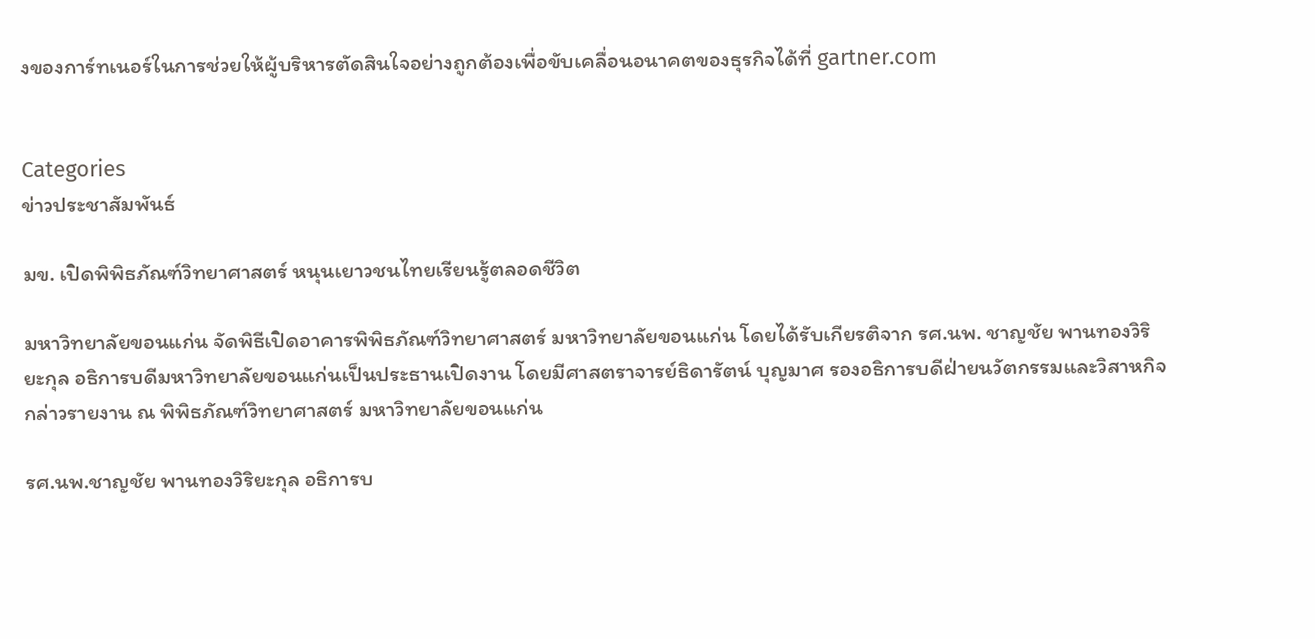งของการ์ทเนอร์ในการช่วยให้ผู้บริหารตัดสินใจอย่างถูกต้องเพื่อขับเคลื่อนอนาคตของธุรกิจได้ที่ gartner.com


Categories
ข่าวประชาสัมพันธ์

มข. เปิดพิพิธภัณฑ์วิทยาศาสตร์ หนุนเยาวชนไทยเรียนรู้ตลอดชีวิต

มหาวิทยาลัยขอนแก่น จัดพิธีเปิดอาคารพิพิธภัณฑ์วิทยาศาสตร์ มหาวิทยาลัยขอนแก่น โดยได้รับเกียรติจาก รศ.นพ. ชาญชัย พานทองวิริยะกุล อธิการบดีมหาวิทยาลัยขอนแก่นเป็นประธานเปิดงาน โดยมีศาสตราจารย์ธิดารัตน์ บุญมาศ รองอธิการบดีฝ่ายนวัตกรรมและวิสาหกิจ กล่าวรายงาน ณ พิพิธภัณฑ์วิทยาศาสตร์ มหาวิทยาลัยขอนแก่น

รศ.นพ.ชาญชัย พานทองวิริยะกุล อธิการบ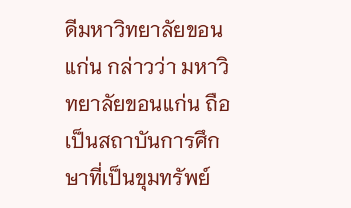ดีมหาวิทยาลัยขอนแก่น กล่าวว่า มหาวิทยาลัยขอนแก่น ถือเป็นสถาบันการศึกษาที่เป็นขุมทรัพย์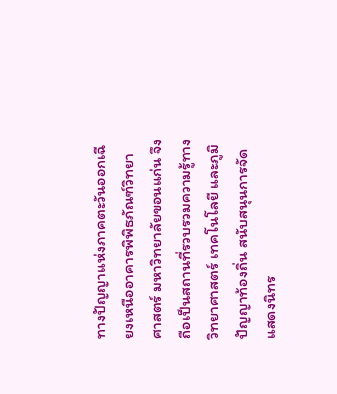ทางปัญญาแห่งภาคตะวันออกเฉียงเหนืออาคารพิพิธภัณฑ์วิทยาศาสตร์ มหาวิทยาลัยขอนแก่น จึงถือเป็นสถานที่รวบรวมความรู้ทางวิทยาศาสตร์ เทคโนโลยี และภูมิปัญญาท้องถิ่น สนับสนุนการจัดแสดงนิทร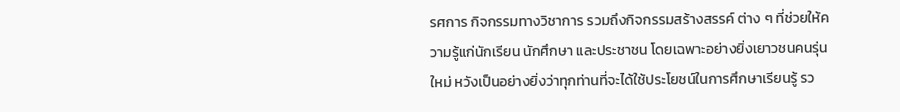รศการ กิจกรรมทางวิชาการ รวมถึงกิจกรรมสร้างสรรค์ ต่าง ๆ ที่ช่วยให้ความรู้แก่นักเรียน นักศึกษา และประชาชน โดยเฉพาะอย่างยิ่งเยาวชนคนรุ่นใหม่ หวังเป็นอย่างยิ่งว่าทุกท่านที่จะได้ใช้ประโยชน์ในการศึกษาเรียนรู้ รว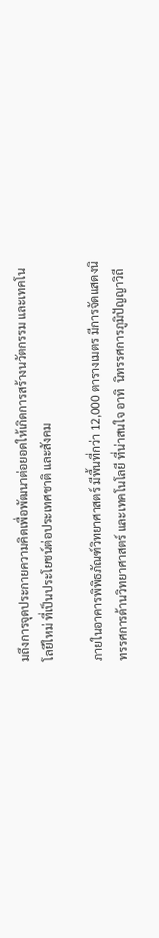มถึงการจุดประกายความคิดเพื่อพัฒนาต่อยอดให้เกิดการสร้างนวัตกรรม และเทคโนโลยีใหม่ ที่เป็นประโยชน์ต่อประเทศชาติ และสังคม

ภายในอาคารพิพิธภัณฑ์วิทยาศาสตร์ มีพื้นที่กว่า 12,000 ตารางเมตร มีการจัดแสดงนิทรรศการด้านวิทยาศาสตร์ และเทคโนโลยี ที่น่าสนใจ อาทิ  นิทรรศการภูมิปัญญาวิถี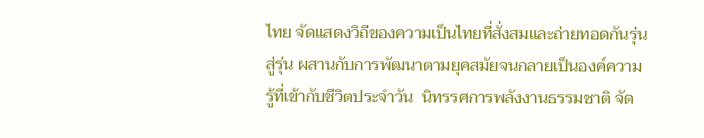ไทย จัดแสดงวิถีของความเป็นไทยที่สั่งสมและถ่ายทอดกันรุ่นสู่รุ่น ผสานกับการพัฒนาตามยุคสมัยจนกลายเป็นองค์ความรู้ที่เข้ากับชีวิตประจำวัน  นิทรรศการพลังงานธรรมชาติ จัด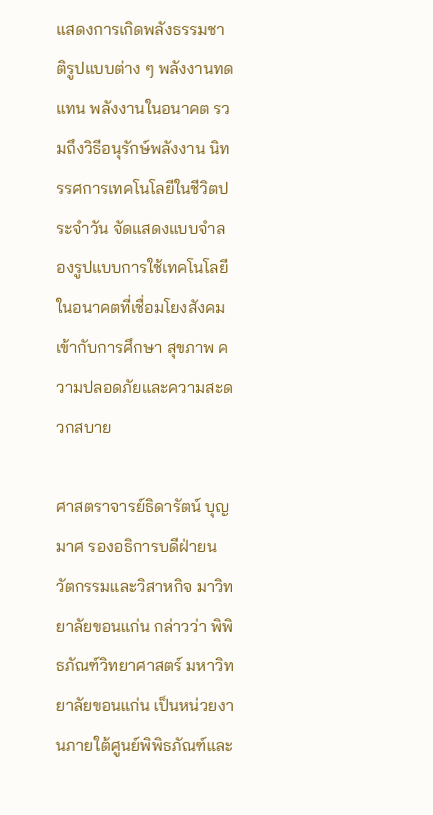แสดงการเกิดพลังธรรมชาติรูปแบบต่าง ๆ พลังงานทดแทน พลังงานในอนาคต รวมถึงวิธีอนุรักษ์พลังงาน นิทรรศการเทคโนโลยีในชีวิตประจำวัน จัดแสดงแบบจำลองรูปแบบการใช้เทคโนโลยีในอนาคตที่เชื่อมโยงสังคมเข้ากับการศึกษา สุขภาพ ความปลอดภัยและความสะดวกสบาย

ศาสตราจารย์ธิดารัตน์ บุญมาศ รองอธิการบดีฝ่ายนวัตกรรมและวิสาหกิจ มาวิทยาลัยขอนแก่น กล่าวว่า พิพิธภัณฑ์วิทยาศาสตร์ มหาวิทยาลัยขอนแก่น เป็นหน่วยงานภายใต้ศูนย์พิพิธภัณฑ์และ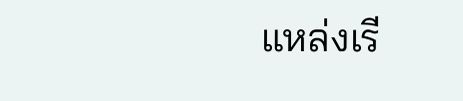แหล่งเรี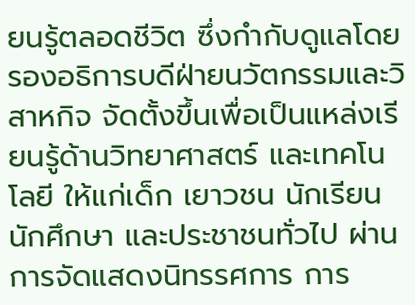ยนรู้ตลอดชีวิต ซึ่งกำกับดูแลโดยรองอธิการบดีฝ่ายนวัตกรรมและวิสาหกิจ จัดตั้งขึ้นเพื่อเป็นแหล่งเรียนรู้ด้านวิทยาศาสตร์ และเทคโนโลยี ให้แก่เด็ก เยาวชน นักเรียน นักศึกษา และประชาชนทั่วไป ผ่านการจัดแสดงนิทรรศการ การ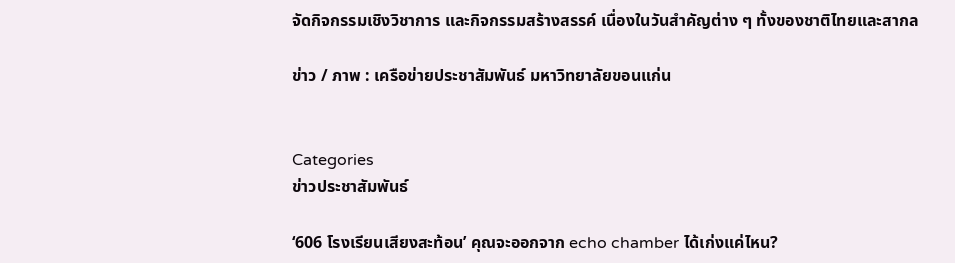จัดกิจกรรมเชิงวิชาการ และกิจกรรมสร้างสรรค์ เนื่องในวันสำคัญต่าง ๆ ทั้งของชาติไทยและสากล

ข่าว / ภาพ : เครือข่ายประชาสัมพันธ์ มหาวิทยาลัยขอนแก่น


Categories
ข่าวประชาสัมพันธ์

‘606 โรงเรียนเสียงสะท้อน’ คุณจะออกจาก echo chamber ได้เก่งแค่ไหน?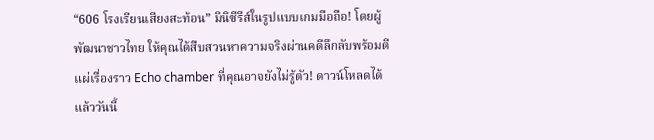“606 โรงเรียนเสียงสะท้อน” มินิซีรีส์ในรูปแบบเกมมือถือ! โดยผู้พัฒนาชาวไทย ให้คุณได้สืบสวนหาความจริงผ่านคดีลึกลับพร้อมตีแผ่เรื่องราว Echo chamber ที่คุณอาจยังไม่รู้ตัว! ดาวน์โหลดได้แล้ววันนี้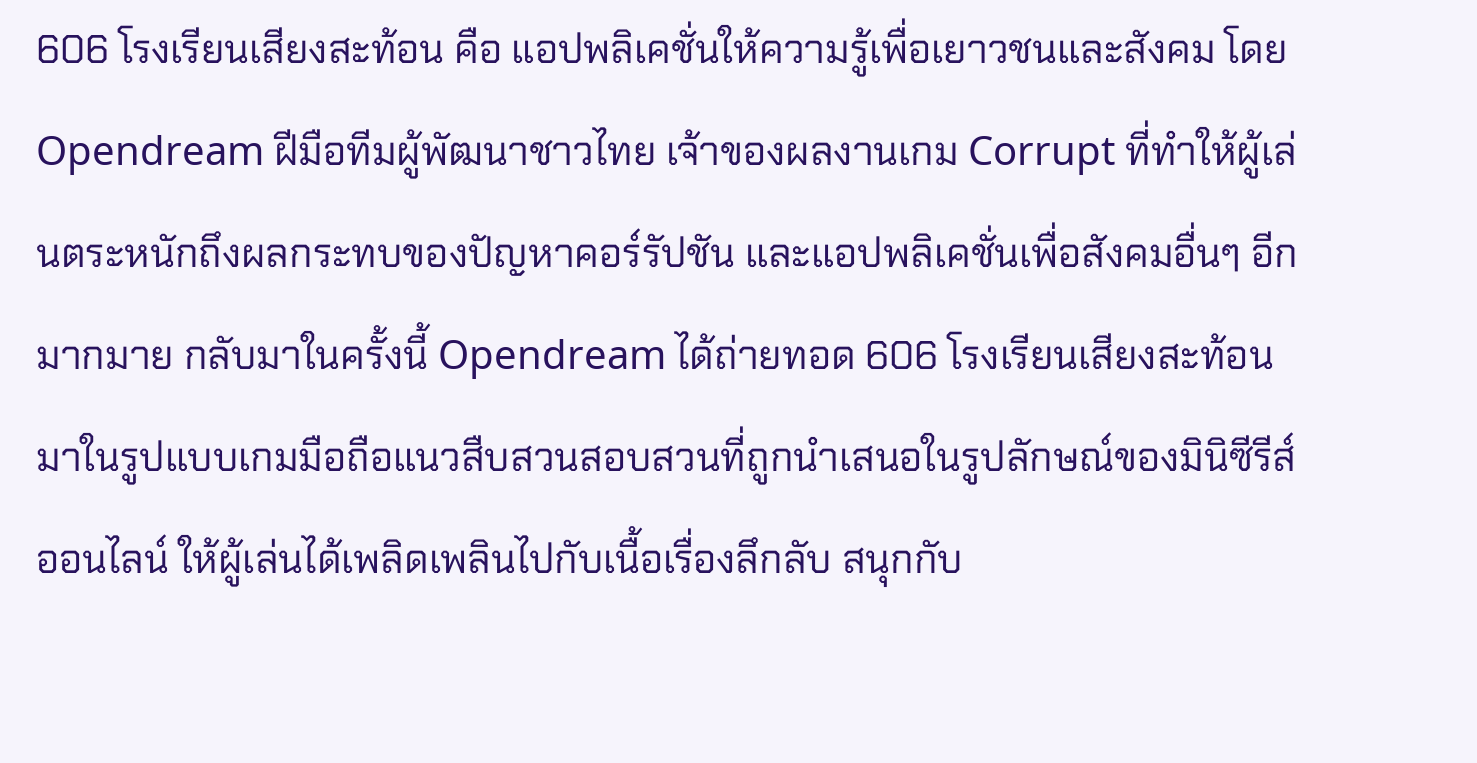606 โรงเรียนเสียงสะท้อน คือ แอปพลิเคชั่นให้ความรู้เพื่อเยาวชนและสังคม โดย Opendream ฝีมือทีมผู้พัฒนาชาวไทย เจ้าของผลงานเกม Corrupt ที่ทำให้ผู้เล่นตระหนักถึงผลกระทบของปัญหาคอร์รัปชัน และแอปพลิเคชั่นเพื่อสังคมอื่นๆ อีกมากมาย กลับมาในครั้งนี้ Opendream ได้ถ่ายทอด 606 โรงเรียนเสียงสะท้อนมาในรูปแบบเกมมือถือแนวสืบสวนสอบสวนที่ถูกนำเสนอในรูปลักษณ์ของมินิซีรีส์ออนไลน์ ให้ผู้เล่นได้เพลิดเพลินไปกับเนื้อเรื่องลึกลับ สนุกกับ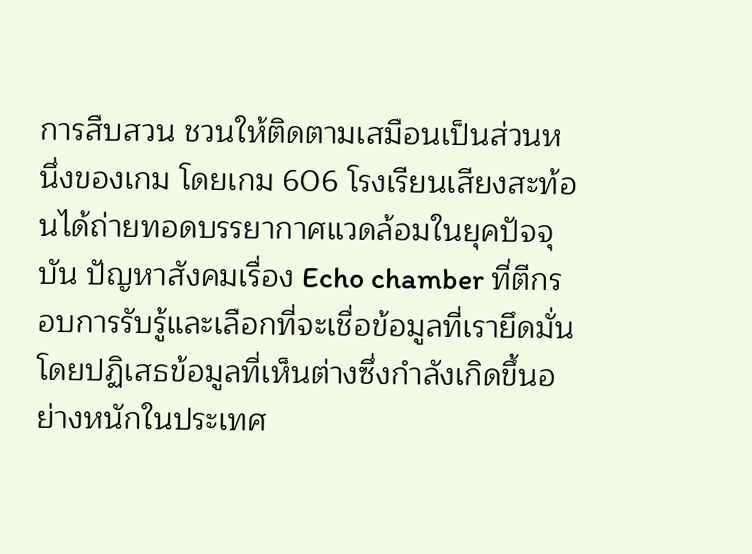การสืบสวน ชวนให้ติดตามเสมือนเป็นส่วนหนึ่งของเกม โดยเกม 606 โรงเรียนเสียงสะท้อนได้ถ่ายทอดบรรยากาศแวดล้อมในยุคปัจจุบัน ปัญหาสังคมเรื่อง Echo chamber ที่ตีกรอบการรับรู้และเลือกที่จะเชื่อข้อมูลที่เรายึดมั่นโดยปฏิเสธข้อมูลที่เห็นต่างซึ่งกำลังเกิดขึ้นอย่างหนักในประเทศ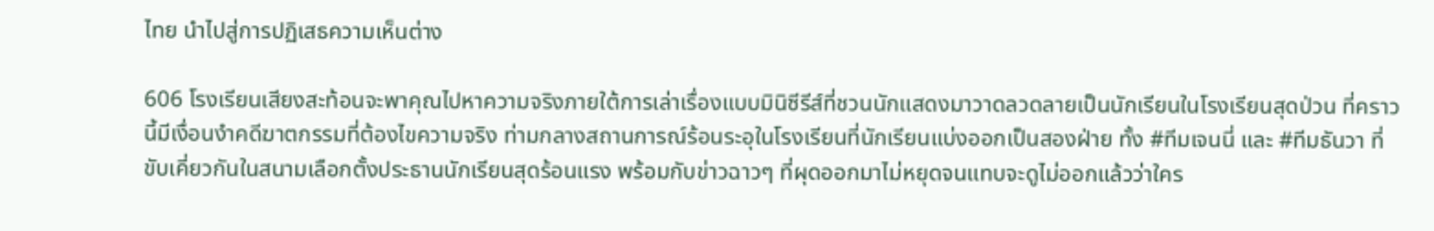ไทย นำไปสู่การปฏิเสธความเห็นต่าง

606 โรงเรียนเสียงสะท้อนจะพาคุณไปหาความจริงภายใต้การเล่าเรื่องแบบมินิซีรีส์ที่ชวนนักแสดงมาวาดลวดลายเป็นนักเรียนในโรงเรียนสุดป่วน ที่คราวนี้มีเงื่อนงำคดีฆาตกรรมที่ต้องไขความจริง ท่ามกลางสถานการณ์ร้อนระอุในโรงเรียนที่นักเรียนแบ่งออกเป็นสองฝ่าย ทั้ง #ทีมเจนนี่ และ #ทีมธันวา ที่ขับเคี่ยวกันในสนามเลือกตั้งประธานนักเรียนสุดร้อนแรง พร้อมกับข่าวฉาวๆ ที่ผุดออกมาไม่หยุดจนแทบจะดูไม่ออกแล้วว่าใคร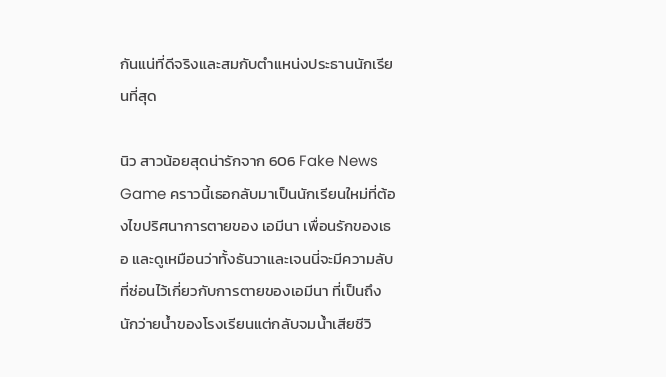กันแน่ที่ดีจริงและสมกับตำแหน่งประธานนักเรียนที่สุด

นิว สาวน้อยสุดน่ารักจาก 606 Fake News Game คราวนี้เธอกลับมาเป็นนักเรียนใหม่ที่ต้องไขปริศนาการตายของ เอมีนา เพื่อนรักของเธอ และดูเหมือนว่าทั้งธันวาและเจนนี่จะมีความลับที่ซ่อนไว้เกี่ยวกับการตายของเอมีนา ที่เป็นถึงนักว่ายน้ำของโรงเรียนแต่กลับจมน้ำเสียชีวิ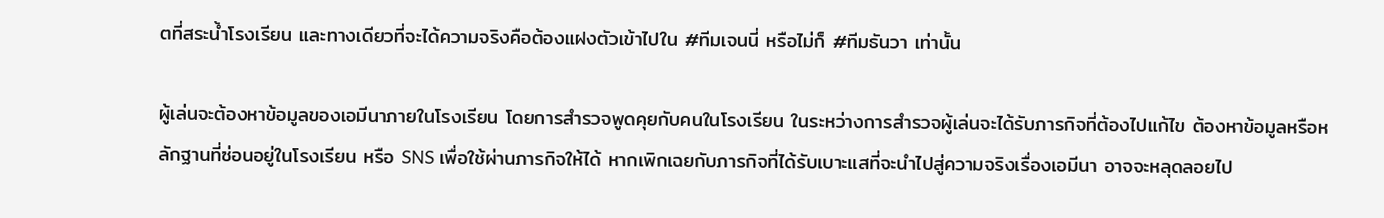ตที่สระน้ำโรงเรียน และทางเดียวที่จะได้ความจริงคือต้องแฝงตัวเข้าไปใน #ทีมเจนนี่ หรือไม่ก็ #ทีมธันวา เท่านั้น

ผู้เล่นจะต้องหาข้อมูลของเอมีนาภายในโรงเรียน โดยการสำรวจพูดคุยกับคนในโรงเรียน ในระหว่างการสำรวจผู้เล่นจะได้รับภารกิจที่ต้องไปแก้ไข ต้องหาข้อมูลหรือหลักฐานที่ซ่อนอยู่ในโรงเรียน หรือ SNS เพื่อใช้ผ่านภารกิจให้ได้ หากเพิกเฉยกับภารกิจที่ได้รับเบาะแสที่จะนำไปสู่ความจริงเรื่องเอมีนา อาจจะหลุดลอยไป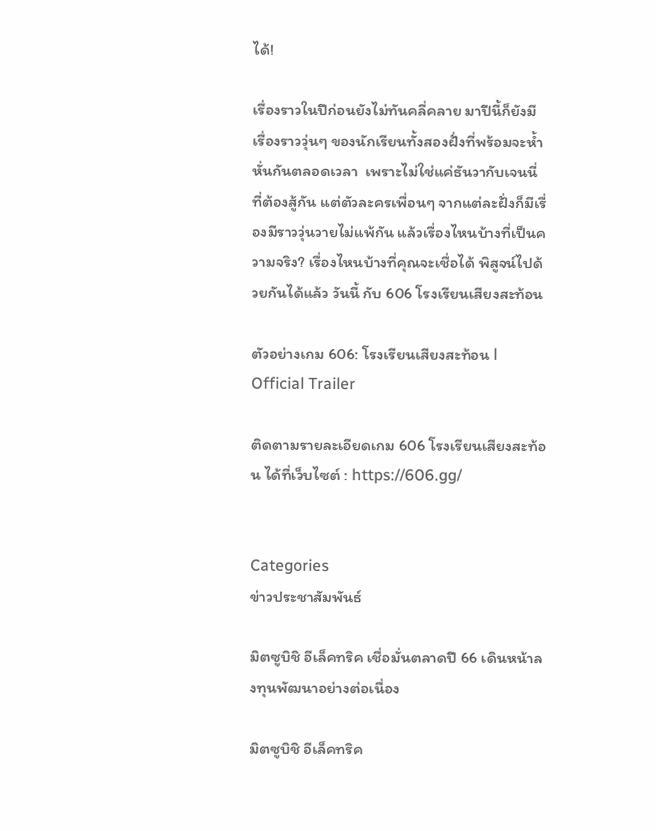ได้!

เรื่องราวในปีก่อนยังไม่ทันคลี่คลาย มาปีนี้ก็ยังมีเรื่องราววุ่นๆ ของนักเรียนทั้งสองฝั่งที่พร้อมจะห้ำหั่นกันตลอดเวลา  เพราะไม่ใช่แค่ธันวากับเจนนี่ที่ต้องสู้กัน แต่ตัวละครเพื่อนๆ จากแต่ละฝั่งก็มีเรื่องมีราววุ่นวายไม่แพ้กัน แล้วเรื่องไหนบ้างที่เป็นความจริง? เรื่องไหนบ้างที่คุณจะเชื่อได้ พิสูจน์ไปด้วยกันได้แล้ว วันนี้ กับ 606 โรงเรียนเสียงสะท้อน

ตัวอย่างเกม 606: โรงเรียนเสียงสะท้อน l Official Trailer

ติดตามรายละเอียดเกม 606 โรงเรียนเสียงสะท้อน ได้ที่เว็บไซต์ : https://606.gg/


Categories
ข่าวประชาสัมพันธ์

มิตซูบิชิ อีเล็คทริค เชื่อมั่นตลาดปี 66 เดินหน้าลงทุนพัฒนาอย่างต่อเนื่อง

มิตซูบิชิ อีเล็คทริค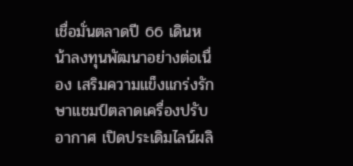เชื่อมั่นตลาดปี 66 เดินหน้าลงทุนพัฒนาอย่างต่อเนื่อง เสริมความแข็งแกร่งรักษาแชมป์ตลาดเครื่องปรับอากาศ เปิดประเดิมไลน์ผลิ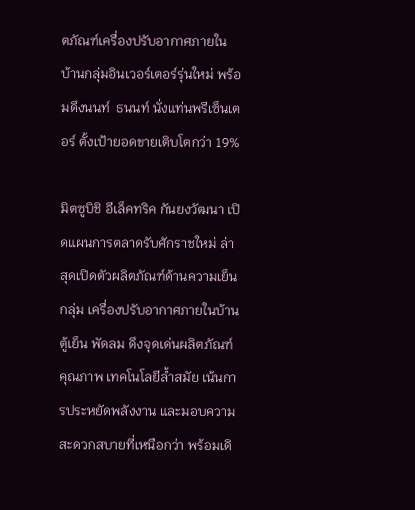ตภัณฑ์เครื่องปรับอากาศภายในบ้านกลุ่มอินเวอร์เตอร์รุ่นใหม่ พร้อมดึงนนท์  ธนนท์ นั่งแท่นพรีเซ็นเตอร์ ตั้งเป้ายอดขายเติบโตกว่า 19%

มิตซูบิชิ อีเล็คทริค กันยงวัฒนา เปิดแผนการตลาดรับศักราชใหม่ ล่าสุดเปิดตัวผลิตภัณฑ์ด้านความเย็น กลุ่ม เครื่องปรับอากาศภายในบ้าน ตู้เย็น พัดลม ดึงจุดเด่นผลิตภัณฑ์คุณภาพ เทคโนโลยีล้ำสมัย เน้นการประหยัดพลังงาน และมอบความสะดวกสบายที่เหนือกว่า พร้อมเดิ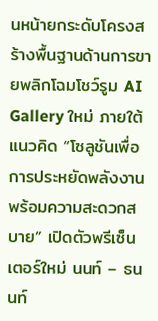นหน้ายกระดับโครงสร้างพื้นฐานด้านการขายพลิกโฉมโชว์รูม AI Gallery ใหม่ ภายใต้แนวคิด “โซลูชันเพื่อการประหยัดพลังงาน พร้อมความสะดวกสบาย” เปิดตัวพรีเซ็นเตอร์ใหม่ นนท์ – ธนนท์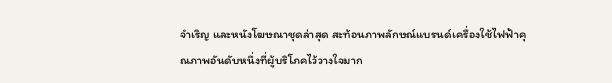จำเริญ และหนังโฆษณาชุดล่าสุด สะท้อนภาพลักษณ์แบรนด์เครื่องใช้ไฟฟ้าคุณภาพอันดับหนึ่งที่ผู้บริโภคไว้วางใจมาก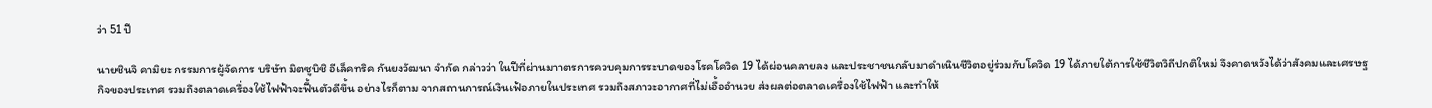ว่า 51 ปี

นายชินจิ คามิยะ กรรมการผู้จัดการ บริษัท มิตซูบิชิ อีเล็คทริค กันยงวัฒนา จำกัด กล่าวว่า ในปีที่ผ่านมาาตรการควบคุมการระบาดของโรคโควิด 19 ได้ผ่อนคลายลง และประชาชนกลับมาดำเนินชีวิตอยู่ร่วมกับโควิด 19 ได้ภายใต้การใช้ชีวิตวิถีปกติใหม่ จึงคาดหวังได้ว่าสังคมและเศรษฐกิจของประเทศ รวมถึงตลาดเครื่องใช้ไฟฟ้าจะฟื้นตัวดีขึ้น อย่างไรก็ตาม จากสถานการณ์เงินเฟ้อภายในประเทศ รวมถึงสภาวะอากาศที่ไม่เอื้ออำนวย ส่งผลต่อตลาดเครื่องใช้ไฟฟ้า และทำให้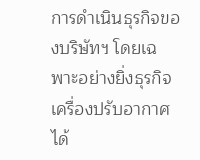การดำเนินธุรกิจของบริษัทฯ โดยเฉพาะอย่างยิ่งธุรกิจเครื่องปรับอากาศได้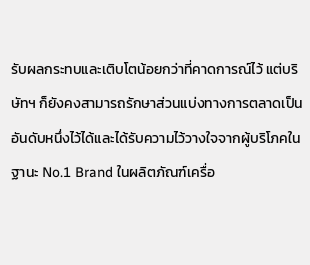รับผลกระทบและเติบโตน้อยกว่าที่คาดการณ์ไว้ แต่บริษัทฯ ก็ยังคงสามารถรักษาส่วนแบ่งทางการตลาดเป็นอันดับหนึ่งไว้ได้และได้รับความไว้วางใจจากผู้บริโภคในฐานะ No.1 Brand ในผลิตภัณฑ์เครื่อ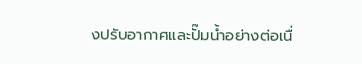งปรับอากาศและปั๊มน้ำอย่างต่อเนื่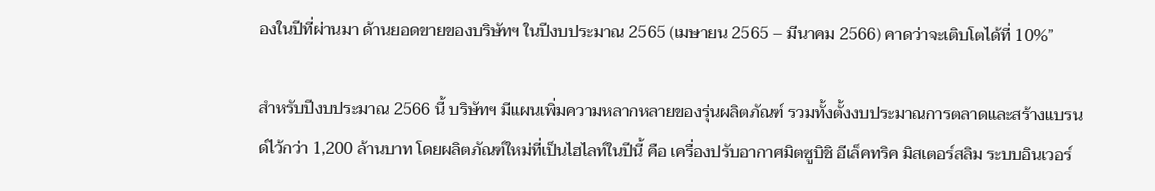องในปีที่ผ่านมา ด้านยอดขายของบริษัทฯ ในปีงบประมาณ 2565 (เมษายน 2565 – มีนาคม 2566) คาดว่าจะเติบโตได้ที่ 10%”

สำหรับปีงบประมาณ 2566 นี้ บริษัทฯ มีแผนเพิ่มความหลากหลายของรุ่นผลิตภัณฑ์ รวมทั้งตั้งงบประมาณการตลาดและสร้างแบรนด์ไว้กว่า 1,200 ล้านบาท โดยผลิตภัณฑ์ใหม่ที่เป็นไฮไลท์ในปีนี้ คือ เครื่องปรับอากาศมิตซูบิชิ อีเล็คทริค มิสเตอร์สลิม ระบบอินเวอร์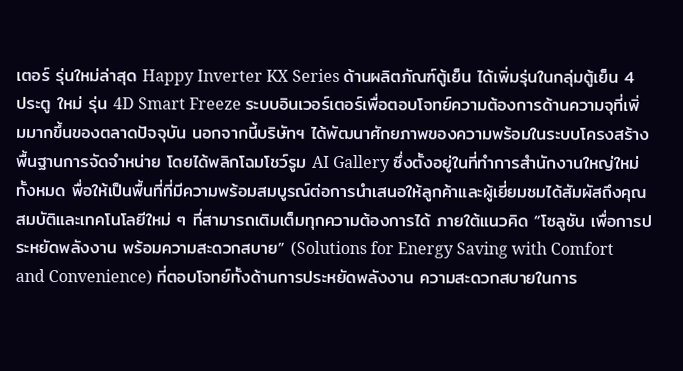เตอร์ รุ่นใหม่ล่าสุด Happy Inverter KX Series ด้านผลิตภัณฑ์ตู้เย็น ได้เพิ่มรุ่นในกลุ่มตู้เย็น 4 ประตู ใหม่ รุ่น 4D Smart Freeze ระบบอินเวอร์เตอร์เพื่อตอบโจทย์ความต้องการด้านความจุที่เพิ่มมากขึ้นของตลาดปัจจุบัน นอกจากนี้บริษัทฯ ได้พัฒนาศักยภาพของความพร้อมในระบบโครงสร้างพื้นฐานการจัดจำหน่าย โดยได้พลิกโฉมโชว์รูม AI Gallery ซึ่งตั้งอยู่ในที่ทำการสำนักงานใหญ่ใหม่ทั้งหมด พื่อให้เป็นพื้นที่ที่มีความพร้อมสมบูรณ์ต่อการนำเสนอให้ลูกค้าและผู้เยี่ยมชมได้สัมผัสถึงคุณสมบัติและเทคโนโลยีใหม่ ๆ ที่สามารถเติมเต็มทุกความต้องการได้ ภายใต้แนวคิด “โซลูชัน เพื่อการประหยัดพลังงาน พร้อมความสะดวกสบาย” (Solutions for Energy Saving with Comfort and Convenience) ที่ตอบโจทย์ทั้งด้านการประหยัดพลังงาน ความสะดวกสบายในการ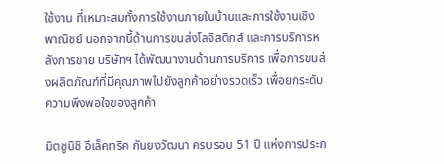ใช้งาน ที่เหมาะสมทั้งการใช้งานภายในบ้านและการใช้งานเชิงพาณิชย์ นอกจากนี้ด้านการขนส่งโลจิสติกส์ และการบริการหลังการขาย บริษัทฯ ได้พัฒนางานด้านการบริการ เพื่อการขนส่งผลิตภัณฑ์ที่มีคุณภาพไปยังลูกค้าอย่างรวดเร็ว เพื่อยกระดับความพึงพอใจของลูกค้า

มิตซูบิชิ อีเล็คทริค กันยงวัฒนา ครบรอบ 51 ปี แห่งการประก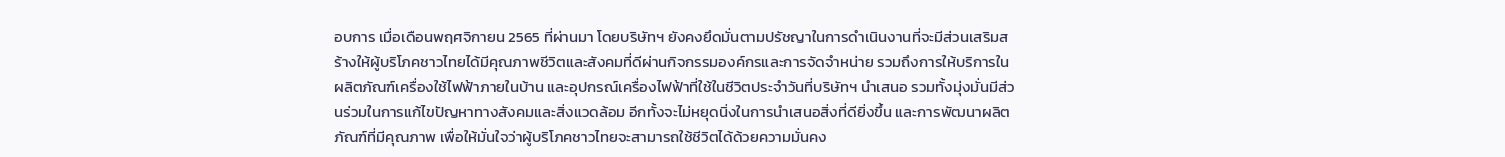อบการ เมื่อเดือนพฤศจิกายน 2565 ที่ผ่านมา โดยบริษัทฯ ยังคงยึดมั่นตามปรัชญาในการดำเนินงานที่จะมีส่วนเสริมสร้างให้ผู้บริโภคชาวไทยได้มีคุณภาพชีวิตและสังคมที่ดีผ่านกิจกรรมองค์กรและการจัดจำหน่าย รวมถึงการให้บริการในผลิตภัณฑ์เครื่องใช้ไฟฟ้าภายในบ้าน และอุปกรณ์เครื่องไฟฟ้าที่ใช้ในชีวิตประจำวันที่บริษัทฯ นำเสนอ รวมทั้งมุ่งมั่นมีส่วนร่วมในการแก้ไขปัญหาทางสังคมและสิ่งแวดล้อม อีกทั้งจะไม่หยุดนิ่งในการนำเสนอสิ่งที่ดียิ่งขึ้น และการพัฒนาผลิตภัณฑ์ที่มีคุณภาพ เพื่อให้มั่นใจว่าผู้บริโภคชาวไทยจะสามารถใช้ชีวิตได้ด้วยความมั่นคง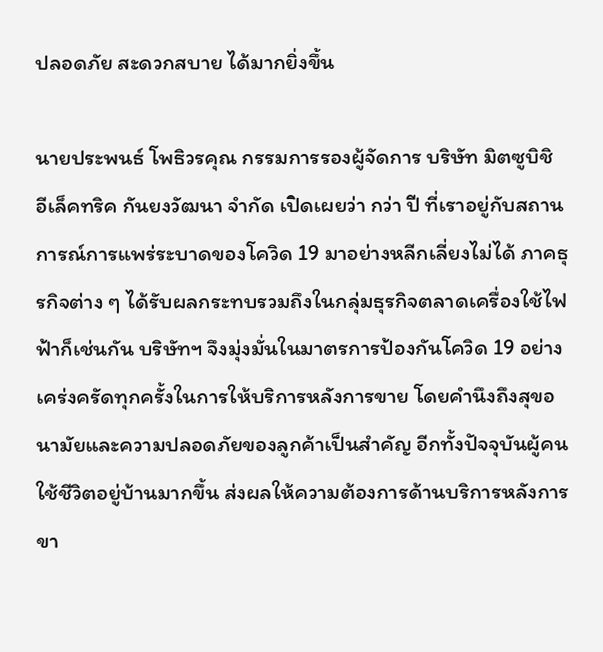ปลอดภัย สะดวกสบาย ได้มากยิ่งขึ้น

นายประพนธ์ โพธิวรคุณ กรรมการรองผู้จัดการ บริษัท มิตซูบิชิ อีเล็คทริค กันยงวัฒนา จำกัด เปิดเผยว่า กว่า ปี ที่เราอยู่กับสถานการณ์การแพร่ระบาดของโควิด 19 มาอย่างหลีกเลี่ยงไม่ได้ ภาคธุรกิจต่าง ๆ ได้รับผลกระทบรวมถึงในกลุ่มธุรกิจตลาดเครื่องใช้ไฟฟ้าก็เช่นกัน บริษัทฯ จึงมุ่งมั่นในมาตรการป้องกันโควิด 19 อย่างเคร่งครัดทุกครั้งในการให้บริการหลังการขาย โดยคำนึงถึงสุขอนามัยและความปลอดภัยของลูกค้าเป็นสำคัญ อีกทั้งปัจจุบันผู้คนใช้ชีวิตอยู่บ้านมากขึ้น ส่งผลให้ความต้องการด้านบริการหลังการขา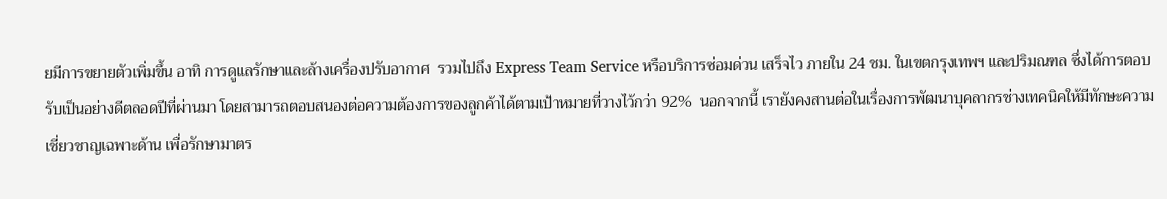ยมีการขยายตัวเพิ่มขึ้น อาทิ การดูแลรักษาและล้างเครื่องปรับอากาศ  รวมไปถึง Express Team Service หรือบริการซ่อมด่วน เสร็จไว ภายใน 24 ชม. ในเขตกรุงเทพฯ และปริมณฑล ซึ่งได้การตอบรับเป็นอย่างดีตลอดปีที่ผ่านมา โดยสามารถตอบสนองต่อความต้องการของลูกค้าได้ตามเป้าหมายที่วางไว้กว่า 92%  นอกจากนี้ เรายังคงสานต่อในเรื่องการพัฒนาบุคลากรช่างเทคนิคให้มีทักษะความเชี่ยวชาญเฉพาะด้าน เพื่อรักษามาตร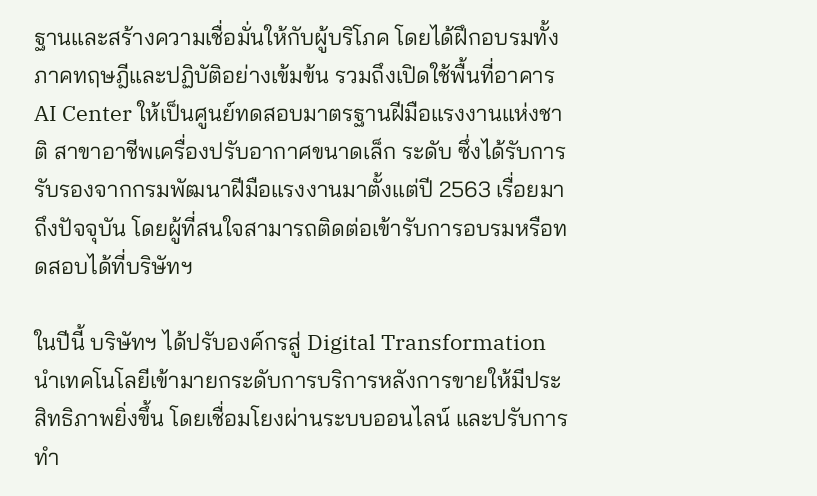ฐานและสร้างความเชื่อมั่นให้กับผู้บริโภค โดยได้ฝึกอบรมทั้งภาคทฤษฎีและปฏิบัติอย่างเข้มข้น รวมถึงเปิดใช้พื้นที่อาคาร AI Center ให้เป็นศูนย์ทดสอบมาตรฐานฝีมือแรงงานแห่งชาติ สาขาอาชีพเครื่องปรับอากาศขนาดเล็ก ระดับ ซึ่งได้รับการรับรองจากกรมพัฒนาฝีมือแรงงานมาตั้งแต่ปี 2563 เรื่อยมาถึงปัจจุบัน โดยผู้ที่สนใจสามารถติดต่อเข้ารับการอบรมหรือทดสอบได้ที่บริษัทฯ

ในปีนี้ บริษัทฯ ได้ปรับองค์กรสู่ Digital Transformation นำเทคโนโลยีเข้ามายกระดับการบริการหลังการขายให้มีประสิทธิภาพยิ่งขึ้น โดยเชื่อมโยงผ่านระบบออนไลน์ และปรับการทำ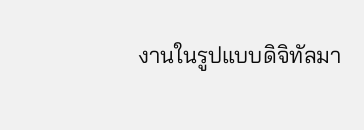งานในรูปแบบดิจิทัลมา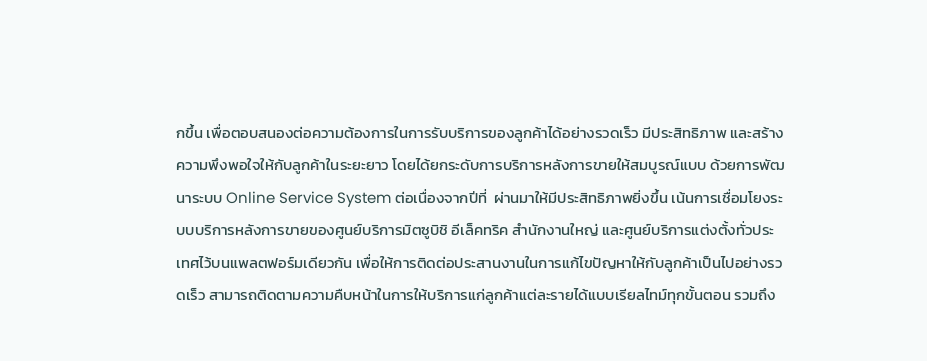กขึ้น เพื่อตอบสนองต่อความต้องการในการรับบริการของลูกค้าได้อย่างรวดเร็ว มีประสิทธิภาพ และสร้างความพึงพอใจให้กับลูกค้าในระยะยาว โดยได้ยกระดับการบริการหลังการขายให้สมบูรณ์แบบ ด้วยการพัฒนาระบบ Online Service System ต่อเนื่องจากปีที่  ผ่านมาให้มีประสิทธิภาพยิ่งขึ้น เน้นการเชื่อมโยงระบบบริการหลังการขายของศูนย์บริการมิตซูบิชิ อีเล็คทริค สำนักงานใหญ่ และศูนย์บริการแต่งตั้งทั่วประเทศไว้บนแพลตฟอร์มเดียวกัน เพื่อให้การติดต่อประสานงานในการแก้ไขปัญหาให้กับลูกค้าเป็นไปอย่างรวดเร็ว สามารถติดตามความคืบหน้าในการให้บริการแก่ลูกค้าแต่ละรายได้แบบเรียลไทม์ทุกขั้นตอน รวมถึง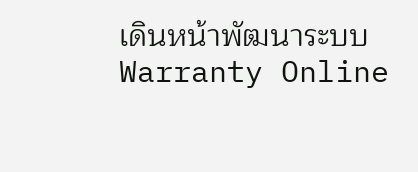เดินหน้าพัฒนาระบบ Warranty Online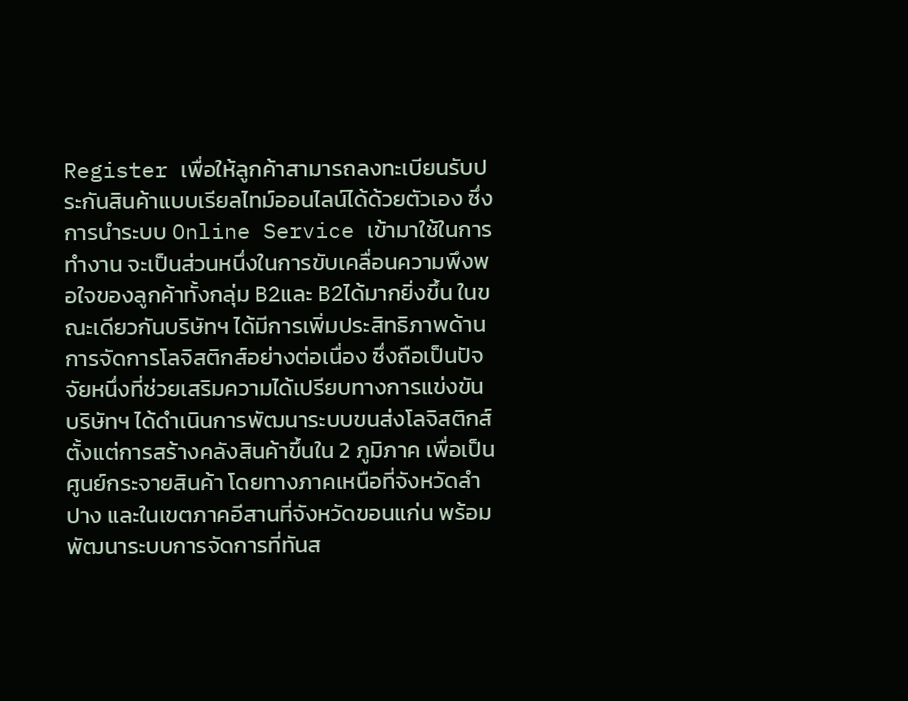Register เพื่อให้ลูกค้าสามารถลงทะเบียนรับประกันสินค้าแบบเรียลไทม์ออนไลน์ได้ด้วยตัวเอง ซึ่งการนำระบบ Online Service เข้ามาใช้ในการทำงาน จะเป็นส่วนหนึ่งในการขับเคลื่อนความพึงพอใจของลูกค้าทั้งกลุ่ม B2และ B2ได้มากยิ่งขึ้น ในขณะเดียวกันบริษัทฯ ได้มีการเพิ่มประสิทธิภาพด้านการจัดการโลจิสติกส์อย่างต่อเนื่อง ซึ่งถือเป็นปัจจัยหนึ่งที่ช่วยเสริมความได้เปรียบทางการแข่งขัน บริษัทฯ ได้ดำเนินการพัฒนาระบบขนส่งโลจิสติกส์ ตั้งแต่การสร้างคลังสินค้าขึ้นใน 2 ภูมิภาค เพื่อเป็นศูนย์กระจายสินค้า โดยทางภาคเหนือที่จังหวัดลำปาง และในเขตภาคอีสานที่จังหวัดขอนแก่น พร้อมพัฒนาระบบการจัดการที่ทันส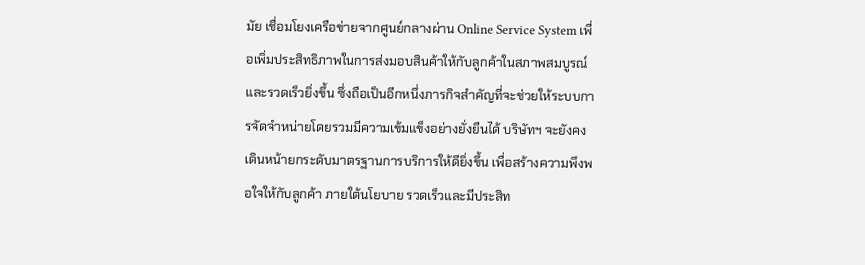มัย เชื่อมโยงเครือข่ายจากศูนย์กลางผ่าน Online Service System เพื่อเพิ่มประสิทธิภาพในการส่งมอบสินค้าให้กับลูกค้าในสภาพสมบูรณ์และรวดเร็วยิ่งขึ้น ซึ่งถือเป็นอีกหนึ่งภารกิจสำคัญที่จะช่วยให้ระบบการจัดจำหน่ายโดยรวมมีความเข้มแข็งอย่างยั่งยืนได้ บริษัทฯ จะยังคงเดินหน้ายกระดับมาตรฐานการบริการให้ดียิ่งขึ้น เพื่อสร้างความพึงพอใจให้กับลูกค้า ภายใต้นโยบาย รวดเร็วและมีประสิท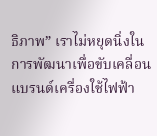ธิภาพ” เราไม่หยุดนิ่งในการพัฒนาเพื่อขับเคลื่อนแบรนด์เครื่องใช้ไฟฟ้า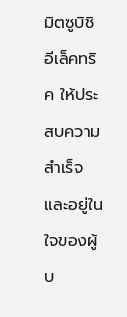มิตซูบิชิ อีเล็คทริค ให้ประสบความสำเร็จ และอยู่ในใจของผู้บ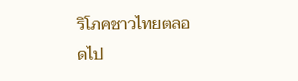ริโภคชาวไทยตลอดไป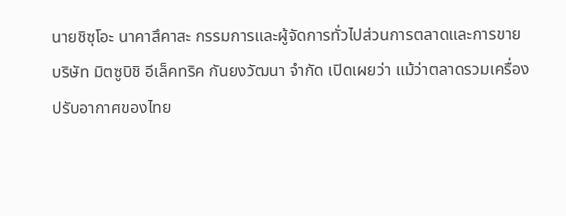นายชิซุโอะ นาคาสึคาสะ กรรมการและผู้จัดการทั่วไปส่วนการตลาดและการขาย บริษัท มิตซูบิชิ อีเล็คทริค กันยงวัฒนา จำกัด เปิดเผยว่า แม้ว่าตลาดรวมเครื่องปรับอากาศของไทย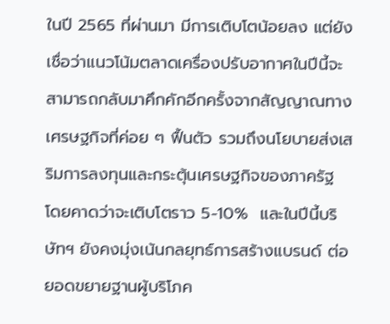ในปี 2565 ที่ผ่านมา มีการเติบโตน้อยลง แต่ยังเชื่อว่าแนวโน้มตลาดเครื่องปรับอากาศในปีนี้จะสามารถกลับมาคึกคักอีกครั้งจากสัญญาณทางเศรษฐกิจที่ค่อย ๆ ฟื้นตัว รวมถึงนโยบายส่งเสริมการลงทุนและกระตุ้นเศรษฐกิจของภาครัฐ โดยคาดว่าจะเติบโตราว 5-10%  และในปีนี้บริษัทฯ ยังคงมุ่งเน้นกลยุทธ์การสร้างแบรนด์ ต่อยอดขยายฐานผู้บริโภค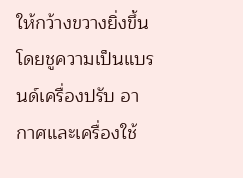ให้กว้างขวางยิ่งขึ้น โดยชูความเป็นแบรนด์เครื่องปรับ อากาศและเครื่องใช้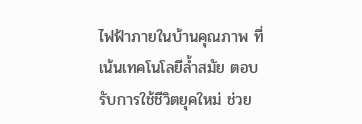ไฟฟ้าภายในบ้านคุณภาพ ที่เน้นเทคโนโลยีล้ำสมัย ตอบรับการใช้ชีวิตยุคใหม่ ช่วย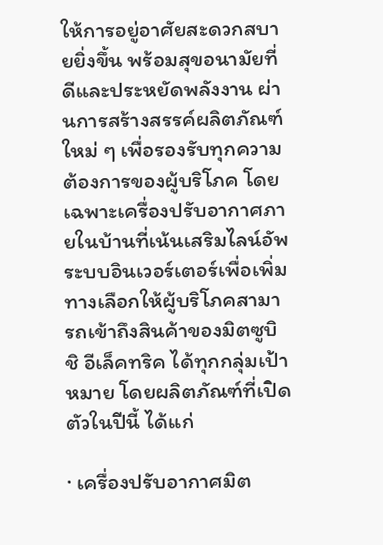ให้การอยู่อาศัยสะดวกสบายยิ่งขึ้น พร้อมสุขอนามัยที่ดีและประหยัดพลังงาน ผ่านการสร้างสรรค์ผลิตภัณฑ์ใหม่ ๆ เพื่อรองรับทุกความต้องการของผู้บริโภค โดยเฉพาะเครื่องปรับอากาศภายในบ้านที่เน้นเสริมไลน์อัพระบบอินเวอร์เตอร์เพื่อเพิ่มทางเลือกให้ผู้บริโภคสามารถเข้าถึงสินค้าของมิตซูบิชิ อีเล็คทริค ได้ทุกกลุ่มเป้าหมาย โดยผลิตภัณฑ์ที่เปิดตัวในปีนี้ ได้แก่

· เครื่องปรับอากาศมิต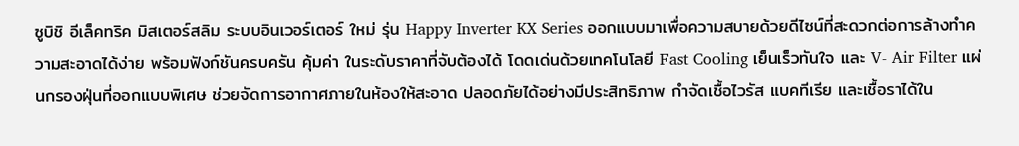ซูบิชิ อีเล็คทริค มิสเตอร์สลิม ระบบอินเวอร์เตอร์ ใหม่ รุ่น Happy Inverter KX Series ออกแบบมาเพื่อความสบายด้วยดีไซน์ที่สะดวกต่อการล้างทำความสะอาดได้ง่าย พร้อมฟังก์ชันครบครัน คุ้มค่า ในระดับราคาที่จับต้องได้ โดดเด่นด้วยเทคโนโลยี Fast Cooling เย็นเร็วทันใจ และ V- Air Filter แผ่นกรองฝุ่นที่ออกแบบพิเศษ ช่วยจัดการอากาศภายในห้องให้สะอาด ปลอดภัยได้อย่างมีประสิทธิภาพ กำจัดเชื้อไวรัส แบคทีเรีย และเชื้อราได้ใน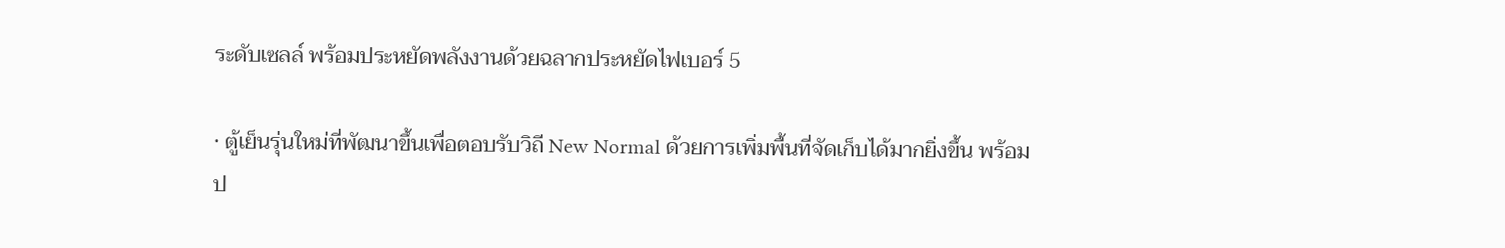ระดับเซลล์ พร้อมประหยัดพลังงานด้วยฉลากประหยัดไฟเบอร์ 5

· ตู้เย็นรุ่นใหม่ที่พัฒนาขึ้นเพื่อตอบรับวิถี New Normal ด้วยการเพิ่มพื้นที่จัดเก็บได้มากยิ่งขึ้น พร้อมป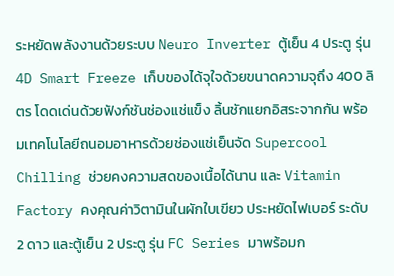ระหยัดพลังงานด้วยระบบ Neuro Inverter ตู้เย็น 4 ประตู รุ่น 4D Smart Freeze เก็บของได้จุใจด้วยขนาดความจุถึง 400 ลิตร โดดเด่นด้วยฟังก์ชันช่องแช่แข็ง ลิ้นชักแยกอิสระจากกัน พร้อมเทคโนโลยีถนอมอาหารด้วยช่องแช่เย็นจัด Supercool Chilling ช่วยคงความสดของเนื้อได้นาน และ Vitamin Factory คงคุณค่าวิตามินในผักใบเขียว ประหยัดไฟเบอร์ ระดับ 2 ดาว และตู้เย็น 2 ประตู รุ่น FC Series มาพร้อมก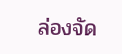ล่องจัด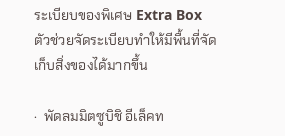ระเบียบของพิเศษ Extra Box ตัวช่วยจัดระเบียบทำให้มีพื้นที่จัดเก็บสิ่งของได้มากขึ้น

·  พัดลมมิตซูบิชิ อีเล็คท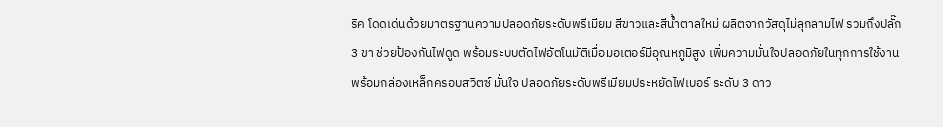ริค โดดเด่นด้วยมาตรฐานความปลอดภัยระดับพรีเมียม สีขาวและสีน้ำตาลใหม่ ผลิตจากวัสดุไม่ลุกลามไฟ รวมถึงปลั๊ก 3 ขา ช่วยป้องกันไฟดูด พร้อมระบบตัดไฟอัตโนมัติเมื่อมอเตอร์มีอุณหภูมิสูง เพิ่มความมั่นใจปลอดภัยในทุกการใช้งาน พร้อมกล่องเหล็กครอบสวิตซ์ มั่นใจ ปลอดภัยระดับพรีเมียมประหยัดไฟเบอร์ ระดับ 3 ดาว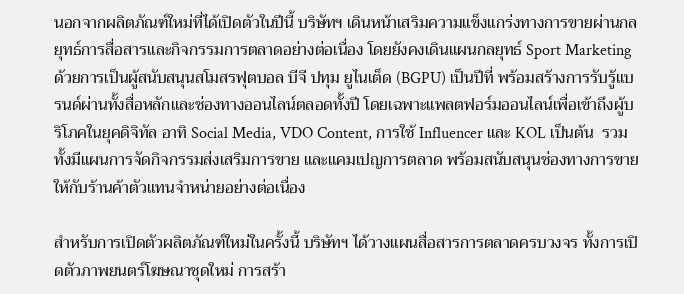นอกจากผลิตภัณฑ์ใหม่ที่ได้เปิดตัวในปีนี้ บริษัทฯ เดินหน้าเสริมความแข็งแกร่งทางการขายผ่านกลยุทธ์การสื่อสารและกิจกรรมการตลาดอย่างต่อเนื่อง โดยยังคงเดินแผนกลยุทธ์ Sport Marketing ด้วยการเป็นผู้สนับสนุนสโมสรฟุตบอล บีจี ปทุม ยูไนเต็ด (BGPU) เป็นปีที่ พร้อมสร้างการรับรู้แบรนด์ผ่านทั้งสื่อหลักและช่องทางออนไลน์ตลอดทั้งปี โดยเฉพาะแพลตฟอร์มออนไลน์เพื่อเข้าถึงผู้บริโภคในยุคดิจิทัล อาทิ Social Media, VDO Content, การใช้ Influencer และ KOL เป็นต้น  รวมทั้งมีแผนการจัดกิจกรรมส่งเสริมการขาย และแคมเปญการตลาด พร้อมสนับสนุนช่องทางการขายให้กับร้านค้าตัวแทนจำหน่ายอย่างต่อเนื่อง

สำหรับการเปิดตัวผลิตภัณฑ์ใหม่ในครั้งนี้ บริษัทฯ ได้วางแผนสื่อสารการตลาดครบวงจร ทั้งการเปิดตัวภาพยนตร์โฆษณาชุดใหม่ การสร้า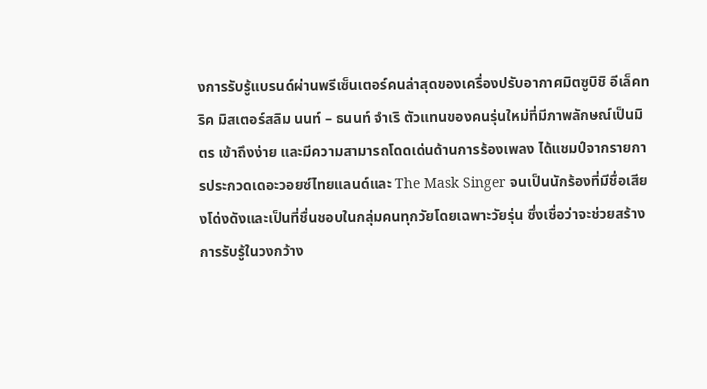งการรับรู้แบรนด์ผ่านพรีเซ็นเตอร์คนล่าสุดของเครื่องปรับอากาศมิตซูบิชิ อีเล็คทริค มิสเตอร์สลิม นนท์ – ธนนท์ จำเริ ตัวแทนของคนรุ่นใหม่ที่มีภาพลักษณ์เป็นมิตร เข้าถึงง่าย และมีความสามารถโดดเด่นด้านการร้องเพลง ได้แชมป์จากรายการประกวดเดอะวอยซ์ไทยแลนด์และ The Mask Singer จนเป็นนักร้องที่มีชื่อเสียงโด่งดังและเป็นที่ชื่นชอบในกลุ่มคนทุกวัยโดยเฉพาะวัยรุ่น ซึ่งเชื่อว่าจะช่วยสร้างการรับรู้ในวงกว้าง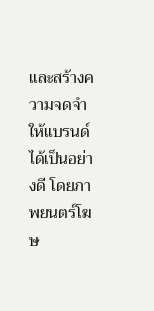และสร้างความจดจำให้แบรนด์ได้เป็นอย่างดี โดยภาพยนตร์โฆษ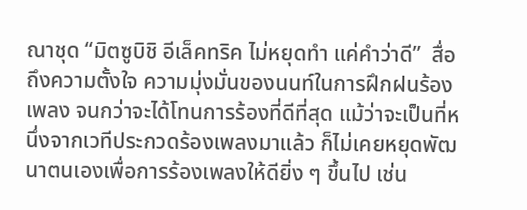ณาชุด “มิตซูบิชิ อีเล็คทริค ไม่หยุดทำ แค่คำว่าดี”  สื่อถึงความตั้งใจ ความมุ่งมั่นของนนท์ในการฝึกฝนร้องเพลง จนกว่าจะได้โทนการร้องที่ดีที่สุด แม้ว่าจะเป็นที่หนึ่งจากเวทีประกวดร้องเพลงมาแล้ว ก็ไม่เคยหยุดพัฒนาตนเองเพื่อการร้องเพลงให้ดียิ่ง ๆ ขึ้นไป เช่น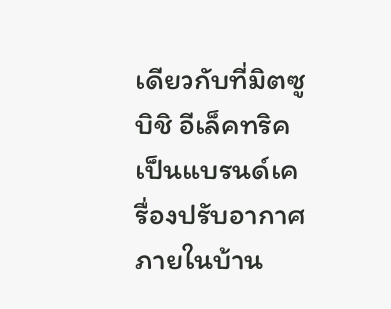เดียวกับที่มิตซูบิชิ อีเล็คทริค เป็นแบรนด์เครื่องปรับอากาศภายในบ้าน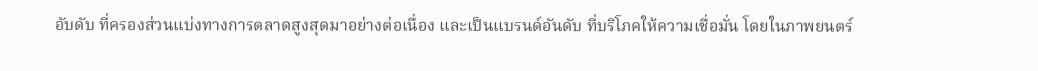อับดับ ที่ครองส่วนแบ่งทางการตลาดสูงสุดมาอย่างต่อเนื่อง และเป็นแบรนด์อันดับ ที่บริโภคให้ความเชื่อมั่น โดยในภาพยนตร์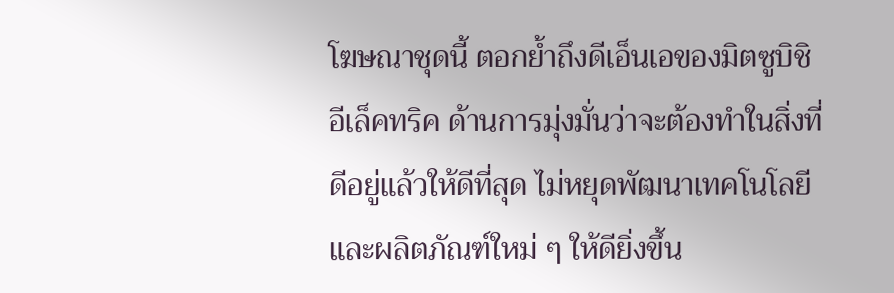โฆษณาชุดนี้ ตอกย้ำถึงดีเอ็นเอของมิตซูบิชิ อีเล็คทริค ด้านการมุ่งมั่นว่าจะต้องทำในสิ่งที่ดีอยู่แล้วให้ดีที่สุด ไม่หยุดพัฒนาเทคโนโลยีและผลิตภัณฑ์ใหม่ ๆ ให้ดียิ่งขึ้น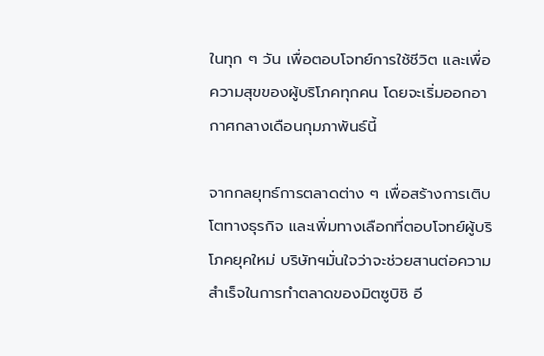ในทุก ๆ วัน เพื่อตอบโจทย์การใช้ชีวิต และเพื่อความสุขของผู้บริโภคทุกคน โดยจะเริ่มออกอากาศกลางเดือนกุมภาพันธ์นี้

จากกลยุทธ์การตลาดต่าง ๆ เพื่อสร้างการเติบโตทางธุรกิจ และเพิ่มทางเลือกที่ตอบโจทย์ผู้บริโภคยุคใหม่ บริษัทฯมั่นใจว่าจะช่วยสานต่อความสำเร็จในการทำตลาดของมิตซูบิชิ อี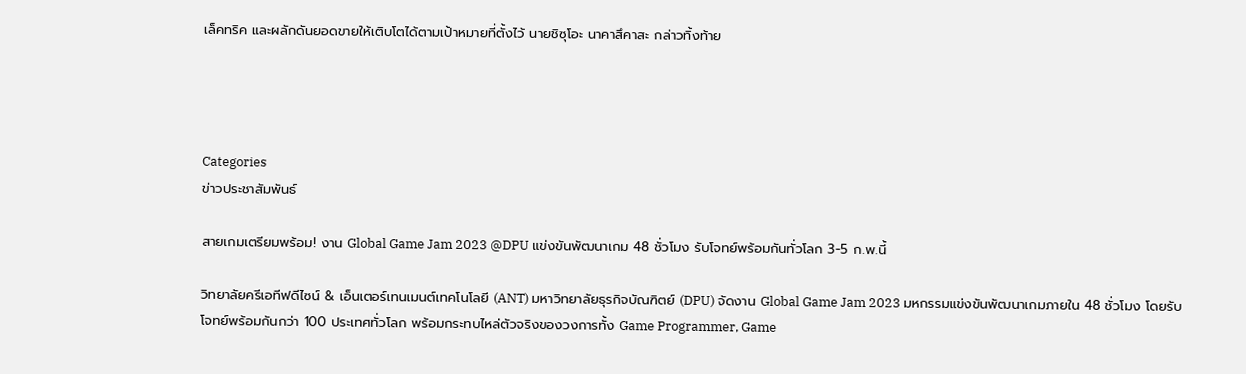เล็คทริค และผลักดันยอดขายให้เติบโตได้ตามเป้าหมายที่ตั้งไว้ นายชิซุโอะ นาคาสึคาสะ กล่าวทิ้งท้าย




Categories
ข่าวประชาสัมพันธ์

สายเกมเตรียมพร้อม! งาน Global Game Jam 2023 @DPU แข่งขันพัฒนาเกม 48 ชั่วโมง รับโจทย์พร้อมกันทั่วโลก 3-5 ก.พ.นี้

วิทยาลัยครีเอทีฟดีไซน์ & เอ็นเตอร์เทนเมนต์เทคโนโลยี (ANT) มหาวิทยาลัยธุรกิจบัณฑิตย์ (DPU) จัดงาน Global Game Jam 2023 มหกรรมแข่งขันพัฒนาเกมภายใน 48 ชั่วโมง โดยรับโจทย์พร้อมกันกว่า 100 ประเทศทั่วโลก พร้อมกระทบไหล่ตัวจริงของวงการทั้ง Game Programmer, Game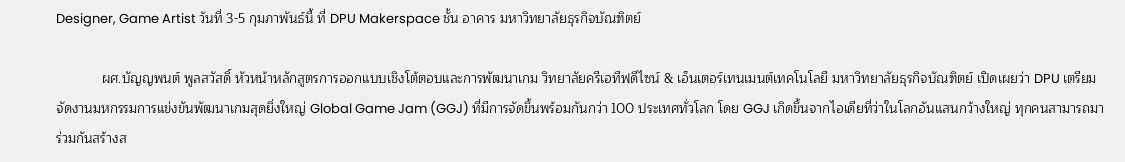Designer, Game Artist วันที่ 3-5 กุมภาพันธ์นี้ ที่ DPU Makerspace ชั้น อาคาร มหาวิทยาลัยธุรกิจบัณฑิตย์

            ผศ.บัญญพนต์ พูลสวัสดิ์ หัวหน้าหลักสูตรการออกแบบเชิงโต้ตอบและการพัฒนาเกม วิทยาลัยครีเอทีฟดีไซน์ & เอ็นเตอร์เทนเมนต์เทคโนโลยี มหาวิทยาลัยธุรกิจบัณฑิตย์ เปิดเผยว่า DPU เตรียมจัดงานมหกรรมการแข่งขันพัฒนาเกมสุดยิ่งใหญ่ Global Game Jam (GGJ) ที่มีการจัดขึ้นพร้อมกันกว่า 100 ประเทศทั่วโลก โดย GGJ เกิดขึ้นจากไอเดียที่ว่าในโลกอันแสนกว้างใหญ่ ทุกคนสามารถมาร่วมกันสร้างส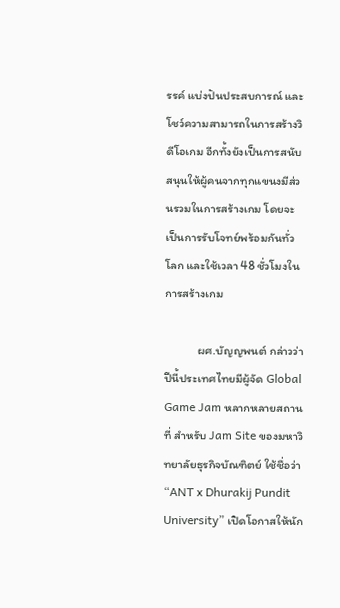รรค์ แบ่งปันประสบการณ์ และโชว์ความสามารถในการสร้างวิดีโอเกม อีกทั้งยังเป็นการสนับสนุนให้ผู้คนจากทุกแขนงมีส่วนรวมในการสร้างเกม โดยจะเป็นการรับโจทย์พร้อมกันทั่วโลก และใช้เวลา 48 ชั่วโมงในการสร้างเกม

            ผศ.บัญญพนต์ กล่าวว่า ปีนี้ประเทศไทยมีผู้จัด Global Game Jam หลากหลายสถานที่ สำหรับ Jam Site ของมหาวิทยาลัยธุรกิจบัณฑิตย์ ใช้ชื่อว่า “ANT x Dhurakij Pundit University” เปิดโอกาสให้นัก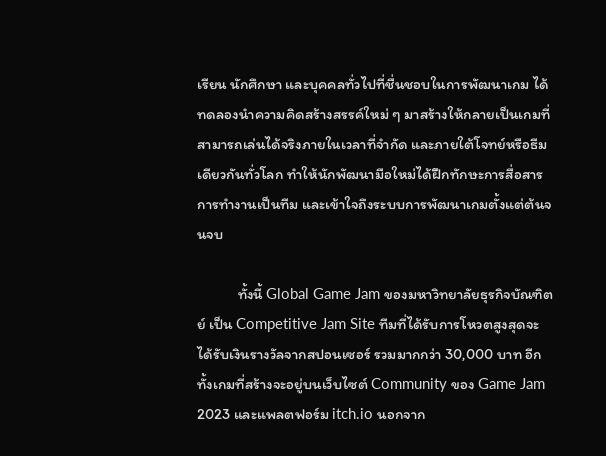เรียน นักศึกษา และบุคคลทั่วไปที่ชื่นชอบในการพัฒนาเกม ได้ทดลองนำความคิดสร้างสรรค์ใหม่ ๆ มาสร้างให้กลายเป็นเกมที่สามารถเล่นได้จริงภายในเวลาที่จำกัด และภายใต้โจทย์หรือธีมเดียวกันทั่วโลก ทำให้นักพัฒนามือใหม่ได้ฝึกทักษะการสื่อสาร การทำงานเป็นทีม และเข้าใจถึงระบบการพัฒนาเกมตั้งแต่ต้นจนจบ

            ทั้งนี้ Global Game Jam ของมหาวิทยาลัยธุรกิจบัณฑิตย์ เป็น Competitive Jam Site ทีมที่ได้รับการโหวตสูงสุดจะได้รับเงินรางวัลจากสปอนเซอร์ รวมมากกว่า 30,000 บาท อีกทั้งเกมที่สร้างจะอยู่บนเว็บไซต์ Community ของ Game Jam 2023 และแพลตฟอร์ม itch.io นอกจาก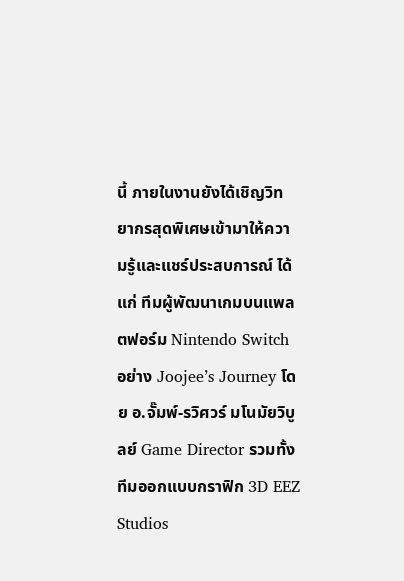นี้ ภายในงานยังได้เชิญวิทยากรสุดพิเศษเข้ามาให้ความรู้และแชร์ประสบการณ์ ได้แก่ ทีมผู้พัฒนาเกมบนแพลตฟอร์ม Nintendo Switch อย่าง Joojee’s Journey โดย อ.จั๊มพ์-รวิศวร์ มโนมัยวิบูลย์ Game Director รวมทั้งทีมออกแบบกราฟิก 3D EEZ Studios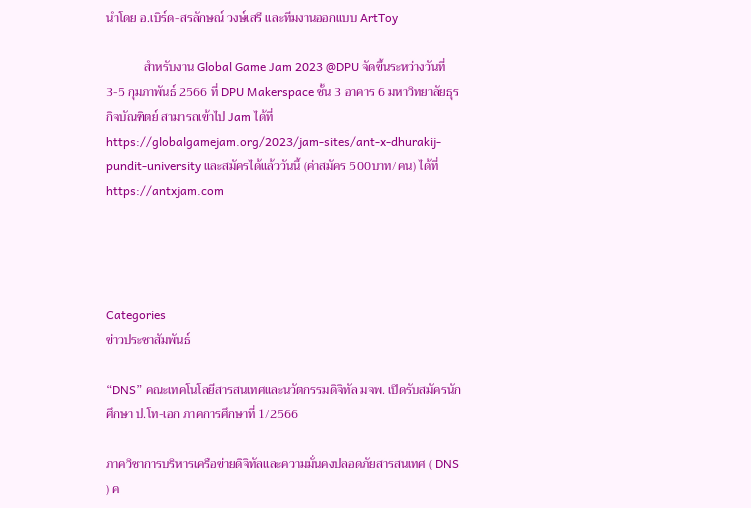นำโดย อ.เบิร์ด-สรลักษณ์ วงษ์เสรี และทีมงานออกแบบ ArtToy

            สำหรับงาน Global Game Jam 2023 @DPU จัดขึ้นระหว่างวันที่ 3-5 กุมภาพันธ์ 2566 ที่ DPU Makerspace ชั้น 3 อาคาร 6 มหาวิทยาลัยธุรกิจบัณฑิตย์ สามารถเข้าไป Jam ได้ที่ https://globalgamejam.org/2023/jam-sites/ant-x-dhurakij-pundit-university และสมัครได้แล้ววันนี้ (ค่าสมัคร 500บาท/คน) ได้ที่ https://antxjam.com




Categories
ข่าวประชาสัมพันธ์

“DNS” คณะเทคโนโลยีสารสนเทศและนวัตกรรมดิจิทัล มจพ. เปิดรับสมัครนักศึกษา ป.โท-เอก ภาคการศึกษาที่ 1/2566

ภาควิชาการบริหารเครือข่ายดิจิทัลและความมั่นคงปลอดภัยสารสนเทศ ( DNS ) ค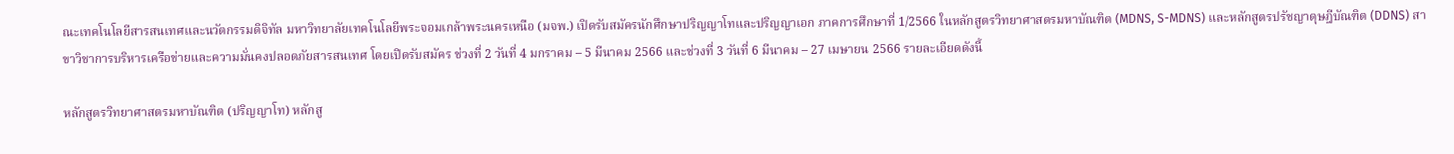ณะเทคโนโลยีสารสนเทศและนวัตกรรมดิจิทัล มหาวิทยาลัยเทคโนโลยีพระจอมเกล้าพระนครเหนือ (มจพ.) เปิดรับสมัครนักศึกษาปริญญาโทและปริญญาเอก ภาคการศึกษาที่ 1/2566 ในหลักสูตรวิทยาศาสตรมหาบัณฑิต (MDNS, S-MDNS) และหลักสูตรปรัชญาดุษฎีบัณฑิต (DDNS) สาขาวิชาการบริหารเครือข่ายและความมั่นคงปลอดภัยสารสนเทศ โดยเปิดรับสมัคร ช่วงที่ 2 วันที่ 4 มกราคม – 5 มีนาคม 2566 และช่วงที่ 3 วันที่ 6 มีนาคม – 27 เมษายน 2566 รายละเอียดดังนี้

หลักสูตรวิทยาศาสตรมหาบัณฑิต (ปริญญาโท) หลักสู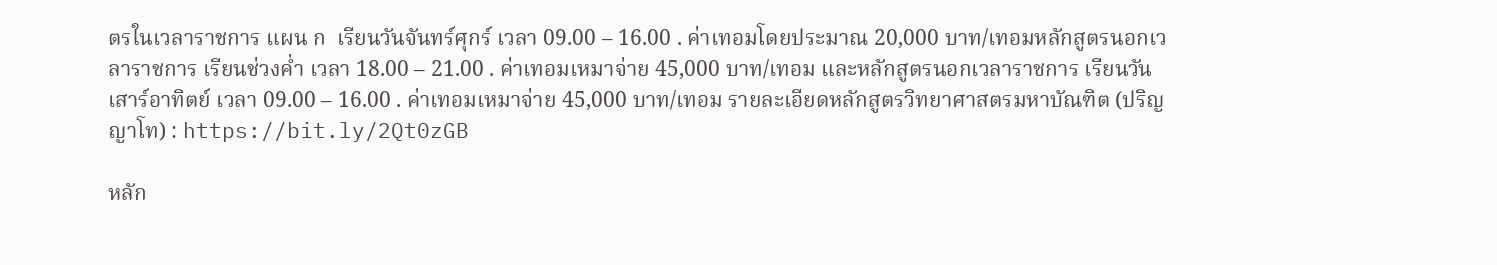ตรในเวลาราชการ แผน ก  เรียนวันจันทร์ศุกร์ เวลา 09.00 – 16.00 . ค่าเทอมโดยประมาณ 20,000 บาท/เทอมหลักสูตรนอกเวลาราชการ เรียนช่วงค่ำ เวลา 18.00 – 21.00 . ค่าเทอมเหมาจ่าย 45,000 บาท/เทอม และหลักสูตรนอกเวลาราชการ เรียนวันเสาร์อาทิตย์ เวลา 09.00 – 16.00 . ค่าเทอมเหมาจ่าย 45,000 บาท/เทอม รายละเอียดหลักสูตรวิทยาศาสตรมหาบัณฑิต (ปริญญาโท) : https://bit.ly/2Qt0zGB

หลัก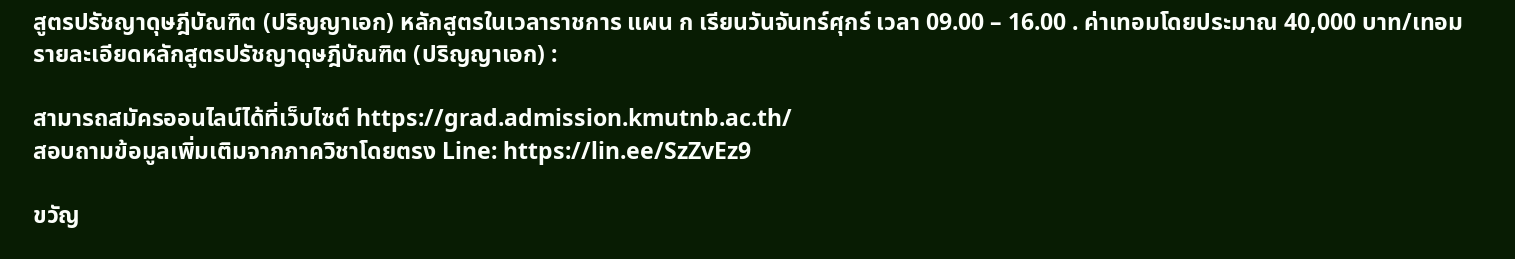สูตรปรัชญาดุษฎีบัณฑิต (ปริญญาเอก) หลักสูตรในเวลาราชการ แผน ก เรียนวันจันทร์ศุกร์ เวลา 09.00 – 16.00 . ค่าเทอมโดยประมาณ 40,000 บาท/เทอม รายละเอียดหลักสูตรปรัชญาดุษฎีบัณฑิต (ปริญญาเอก) :

สามารถสมัครออนไลน์ได้ที่เว็บไซต์ https://grad.admission.kmutnb.ac.th/
สอบถามข้อมูลเพิ่มเติมจากภาควิชาโดยตรง Line: https://lin.ee/SzZvEz9

ขวัญ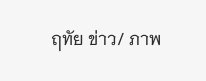ฤทัย ข่าว/ ภาพ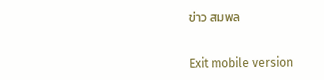ข่าว สมพล


Exit mobile version